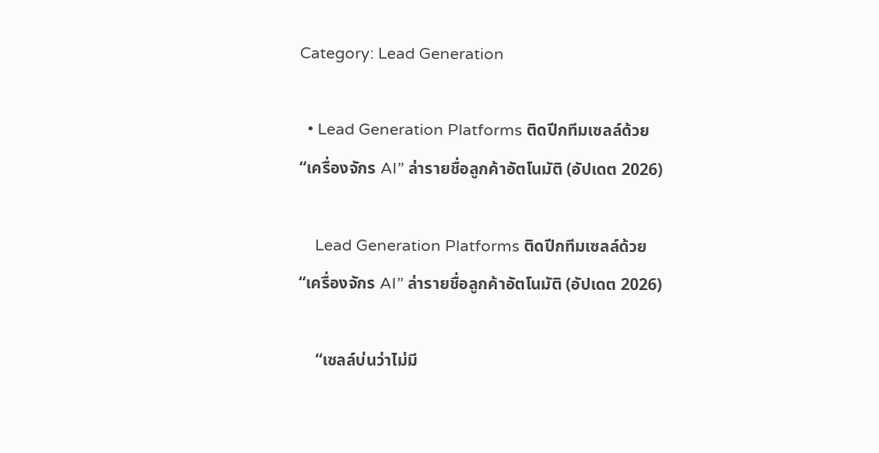Category: Lead Generation

  • Lead Generation Platforms ติดปีกทีมเซลล์ด้วย “เครื่องจักร AI” ล่ารายชื่อลูกค้าอัตโนมัติ (อัปเดต 2026)

    Lead Generation Platforms ติดปีกทีมเซลล์ด้วย “เครื่องจักร AI” ล่ารายชื่อลูกค้าอัตโนมัติ (อัปเดต 2026)

    “เซลล์บ่นว่าไม่มี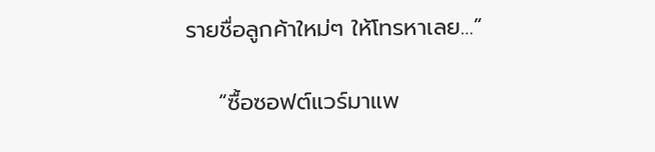รายชื่อลูกค้าใหม่ๆ ให้โทรหาเลย…”

    “ซื้อซอฟต์แวร์มาแพ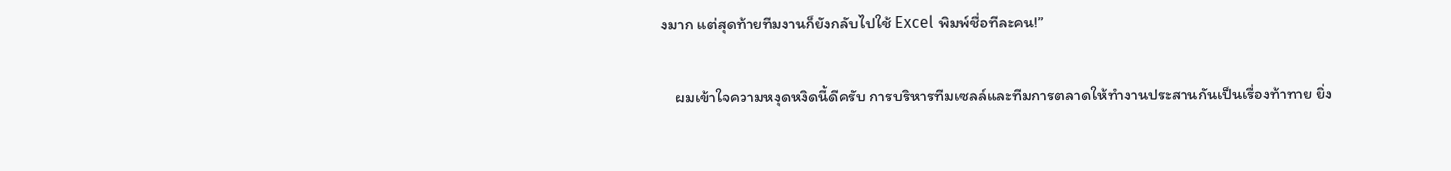งมาก แต่สุดท้ายทีมงานก็ยังกลับไปใช้ Excel พิมพ์ชื่อทีละคน!”

    ผมเข้าใจความหงุดหงิดนี้ดีครับ การบริหารทีมเซลล์และทีมการตลาดให้ทำงานประสานกันเป็นเรื่องท้าทาย ยิ่ง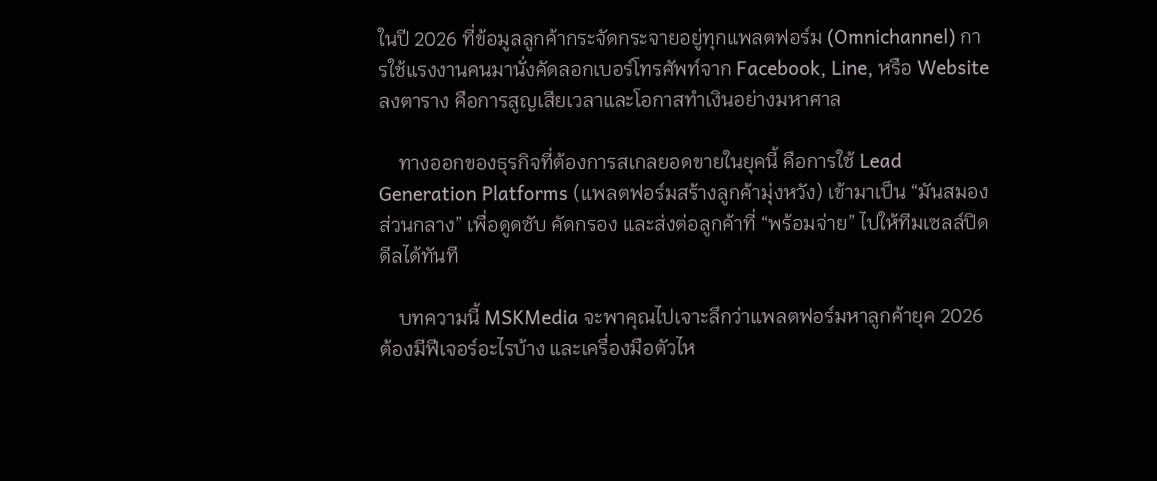ในปี 2026 ที่ข้อมูลลูกค้ากระจัดกระจายอยู่ทุกแพลตฟอร์ม (Omnichannel) การใช้แรงงานคนมานั่งคัดลอกเบอร์โทรศัพท์จาก Facebook, Line, หรือ Website ลงตาราง คือการสูญเสียเวลาและโอกาสทำเงินอย่างมหาศาล

    ทางออกของธุรกิจที่ต้องการสเกลยอดขายในยุคนี้ คือการใช้ Lead Generation Platforms (แพลตฟอร์มสร้างลูกค้ามุ่งหวัง) เข้ามาเป็น “มันสมองส่วนกลาง” เพื่อดูดซับ คัดกรอง และส่งต่อลูกค้าที่ “พร้อมจ่าย” ไปให้ทีมเซลล์ปิดดีลได้ทันที

    บทความนี้ MSKMedia จะพาคุณไปเจาะลึกว่าแพลตฟอร์มหาลูกค้ายุค 2026 ต้องมีฟีเจอร์อะไรบ้าง และเครื่องมือตัวไห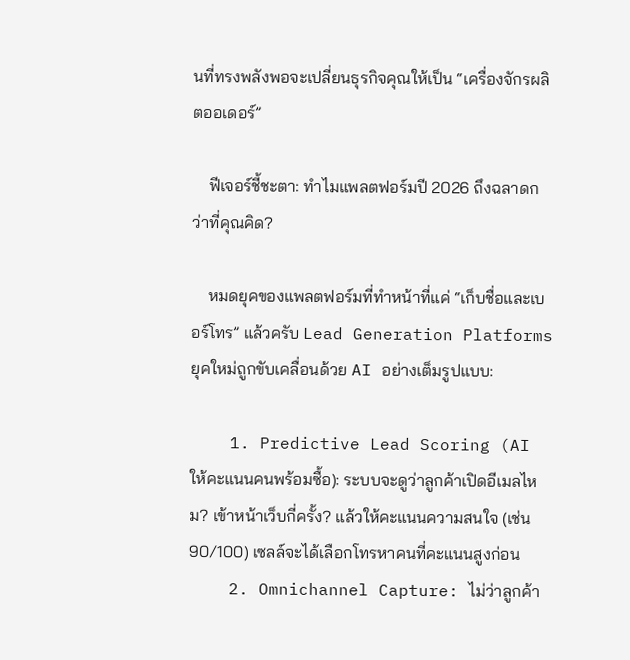นที่ทรงพลังพอจะเปลี่ยนธุรกิจคุณให้เป็น “เครื่องจักรผลิตออเดอร์”

    ฟีเจอร์ชี้ชะตา: ทำไมแพลตฟอร์มปี 2026 ถึงฉลาดกว่าที่คุณคิด?

    หมดยุคของแพลตฟอร์มที่ทำหน้าที่แค่ “เก็บชื่อและเบอร์โทร” แล้วครับ Lead Generation Platforms ยุคใหม่ถูกขับเคลื่อนด้วย AI อย่างเต็มรูปแบบ:

    1. Predictive Lead Scoring (AI ให้คะแนนคนพร้อมซื้อ): ระบบจะดูว่าลูกค้าเปิดอีเมลไหม? เข้าหน้าเว็บกี่ครั้ง? แล้วให้คะแนนความสนใจ (เช่น 90/100) เซลล์จะได้เลือกโทรหาคนที่คะแนนสูงก่อน
    2. Omnichannel Capture: ไม่ว่าลูกค้า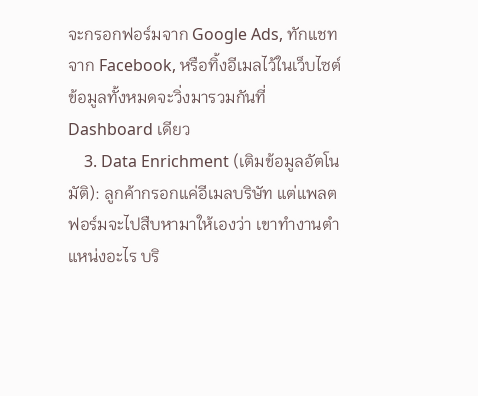จะกรอกฟอร์มจาก Google Ads, ทักแชทจาก Facebook, หรือทิ้งอีเมลไว้ในเว็บไซต์ ข้อมูลทั้งหมดจะวิ่งมารวมกันที่ Dashboard เดียว
    3. Data Enrichment (เติมข้อมูลอัตโนมัติ): ลูกค้ากรอกแค่อีเมลบริษัท แต่แพลตฟอร์มจะไปสืบหามาให้เองว่า เขาทำงานตำแหน่งอะไร บริ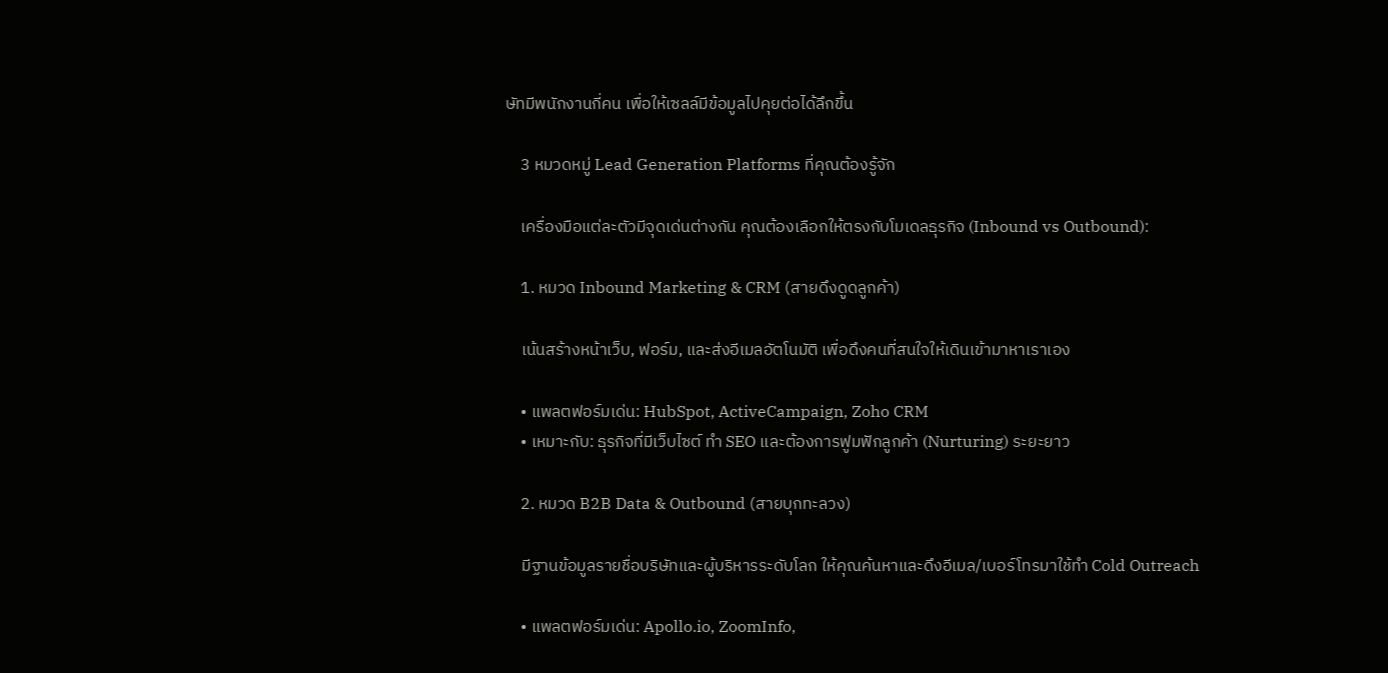ษัทมีพนักงานกี่คน เพื่อให้เซลล์มีข้อมูลไปคุยต่อได้ลึกขึ้น

    3 หมวดหมู่ Lead Generation Platforms ที่คุณต้องรู้จัก

    เครื่องมือแต่ละตัวมีจุดเด่นต่างกัน คุณต้องเลือกให้ตรงกับโมเดลธุรกิจ (Inbound vs Outbound):

    1. หมวด Inbound Marketing & CRM (สายดึงดูดลูกค้า)

    เน้นสร้างหน้าเว็บ, ฟอร์ม, และส่งอีเมลอัตโนมัติ เพื่อดึงคนที่สนใจให้เดินเข้ามาหาเราเอง

    • แพลตฟอร์มเด่น: HubSpot, ActiveCampaign, Zoho CRM
    • เหมาะกับ: ธุรกิจที่มีเว็บไซต์ ทำ SEO และต้องการฟูมฟักลูกค้า (Nurturing) ระยะยาว

    2. หมวด B2B Data & Outbound (สายบุกทะลวง)

    มีฐานข้อมูลรายชื่อบริษัทและผู้บริหารระดับโลก ให้คุณค้นหาและดึงอีเมล/เบอร์โทรมาใช้ทำ Cold Outreach

    • แพลตฟอร์มเด่น: Apollo.io, ZoomInfo,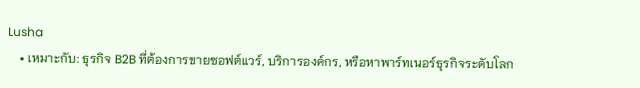Lusha
    • เหมาะกับ: ธุรกิจ B2B ที่ต้องการขายซอฟต์แวร์, บริการองค์กร, หรือหาพาร์ทเนอร์ธุรกิจระดับโลก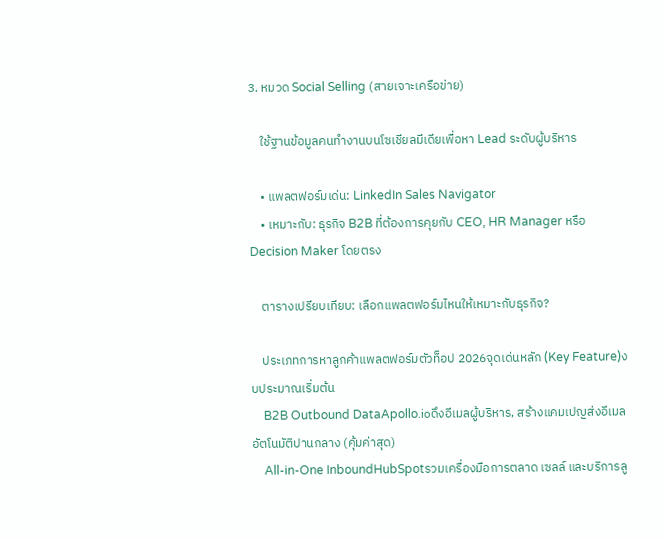3. หมวด Social Selling (สายเจาะเครือข่าย)

    ใช้ฐานข้อมูลคนทำงานบนโซเชียลมีเดียเพื่อหา Lead ระดับผู้บริหาร

    • แพลตฟอร์มเด่น: LinkedIn Sales Navigator
    • เหมาะกับ: ธุรกิจ B2B ที่ต้องการคุยกับ CEO, HR Manager หรือ Decision Maker โดยตรง

    ตารางเปรียบเทียบ: เลือกแพลตฟอร์มไหนให้เหมาะกับธุรกิจ?

    ประเภทการหาลูกค้าแพลตฟอร์มตัวท็อป 2026จุดเด่นหลัก (Key Feature)งบประมาณเริ่มต้น
    B2B Outbound DataApollo.ioดึงอีเมลผู้บริหาร, สร้างแคมเปญส่งอีเมลอัตโนมัติปานกลาง (คุ้มค่าสุด)
    All-in-One InboundHubSpotรวมเครื่องมือการตลาด เซลล์ และบริการลู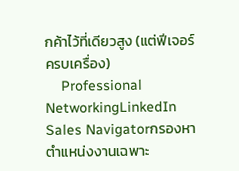กค้าไว้ที่เดียวสูง (แต่ฟีเจอร์ครบเครื่อง)
    Professional NetworkingLinkedIn Sales Navigatorกรองหาตำแหน่งงานเฉพาะ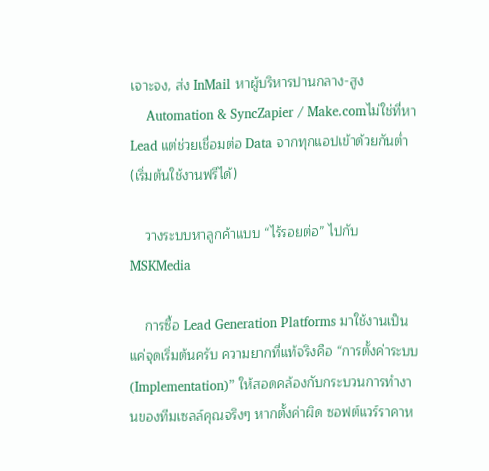เจาะจง, ส่ง InMail หาผู้บริหารปานกลาง-สูง
    Automation & SyncZapier / Make.comไม่ใช่ที่หา Lead แต่ช่วยเชื่อมต่อ Data จากทุกแอปเข้าด้วยกันต่ำ (เริ่มต้นใช้งานฟรีได้)

    วางระบบหาลูกค้าแบบ “ไร้รอยต่อ” ไปกับ MSKMedia

    การซื้อ Lead Generation Platforms มาใช้งานเป็นแค่จุดเริ่มต้นครับ ความยากที่แท้จริงคือ “การตั้งค่าระบบ (Implementation)” ให้สอดคล้องกับกระบวนการทำงานของทีมเซลล์คุณจริงๆ หากตั้งค่าผิด ซอฟต์แวร์ราคาห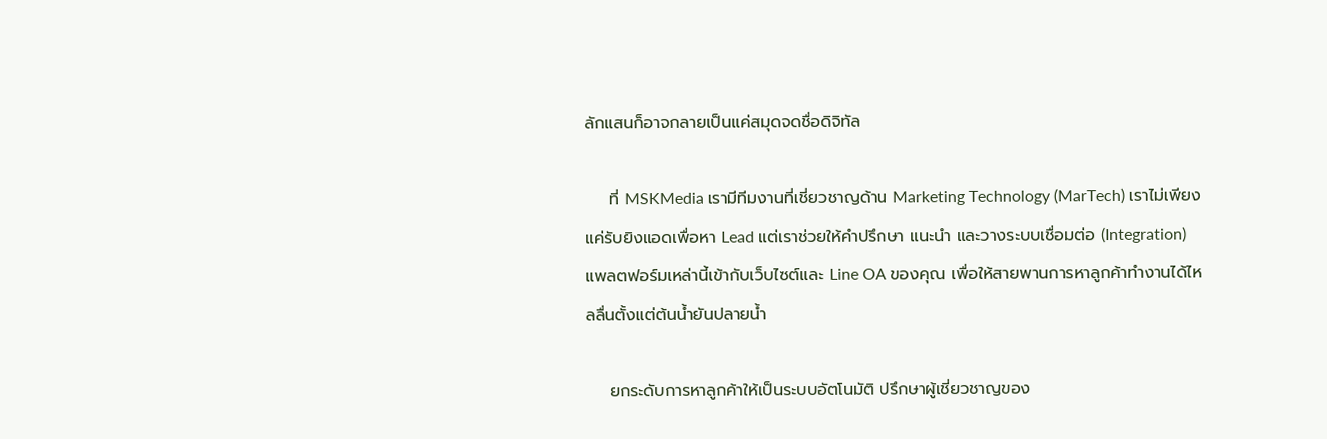ลักแสนก็อาจกลายเป็นแค่สมุดจดชื่อดิจิทัล

    ที่ MSKMedia เรามีทีมงานที่เชี่ยวชาญด้าน Marketing Technology (MarTech) เราไม่เพียงแค่รับยิงแอดเพื่อหา Lead แต่เราช่วยให้คำปรึกษา แนะนำ และวางระบบเชื่อมต่อ (Integration) แพลตฟอร์มเหล่านี้เข้ากับเว็บไซต์และ Line OA ของคุณ เพื่อให้สายพานการหาลูกค้าทำงานได้ไหลลื่นตั้งแต่ต้นน้ำยันปลายน้ำ

    ยกระดับการหาลูกค้าให้เป็นระบบอัตโนมัติ ปรึกษาผู้เชี่ยวชาญของ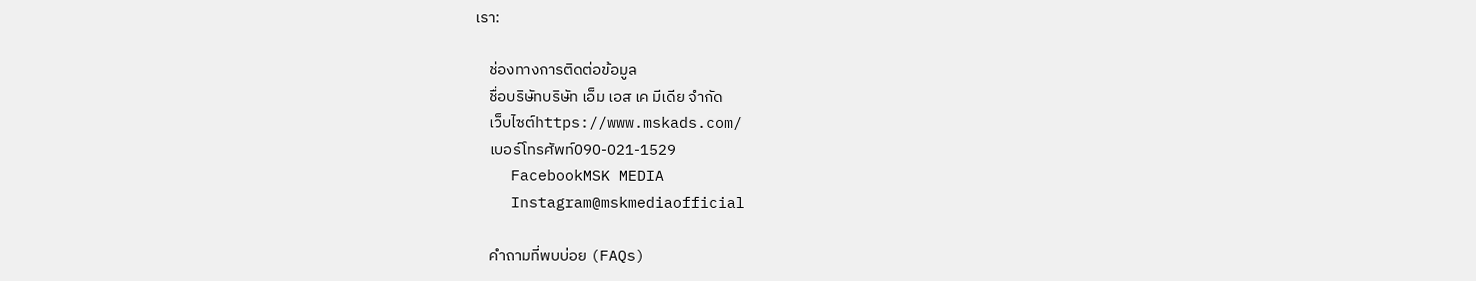เรา:

    ช่องทางการติดต่อข้อมูล
    ชื่อบริษัทบริษัท เอ็ม เอส เค มีเดีย จำกัด
    เว็บไซต์https://www.mskads.com/
    เบอร์โทรศัพท์090-021-1529
    FacebookMSK MEDIA
    Instagram@mskmediaofficial

    คำถามที่พบบ่อย (FAQs)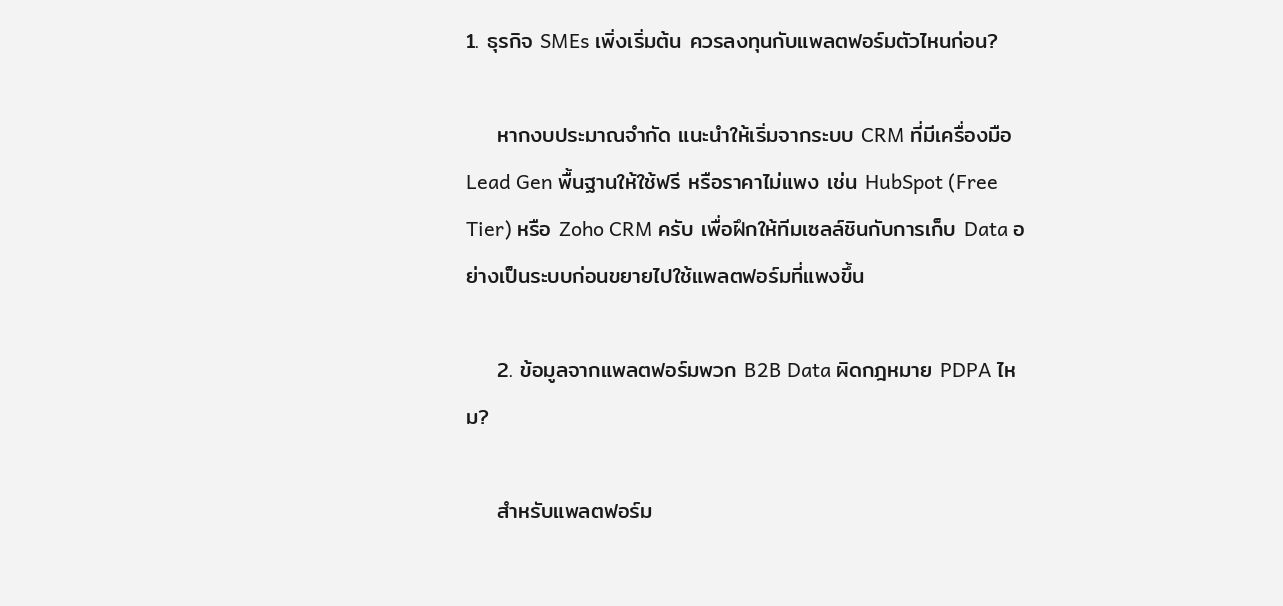1. ธุรกิจ SMEs เพิ่งเริ่มต้น ควรลงทุนกับแพลตฟอร์มตัวไหนก่อน?

    หากงบประมาณจำกัด แนะนำให้เริ่มจากระบบ CRM ที่มีเครื่องมือ Lead Gen พื้นฐานให้ใช้ฟรี หรือราคาไม่แพง เช่น HubSpot (Free Tier) หรือ Zoho CRM ครับ เพื่อฝึกให้ทีมเซลล์ชินกับการเก็บ Data อย่างเป็นระบบก่อนขยายไปใช้แพลตฟอร์มที่แพงขึ้น

    2. ข้อมูลจากแพลตฟอร์มพวก B2B Data ผิดกฎหมาย PDPA ไหม?

    สำหรับแพลตฟอร์ม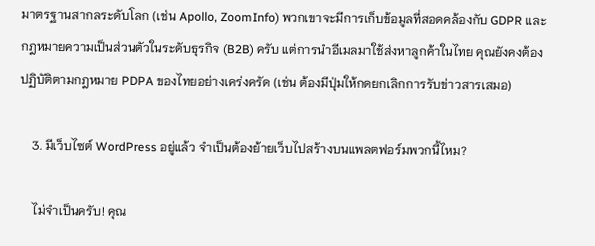มาตรฐานสากลระดับโลก (เช่น Apollo, ZoomInfo) พวกเขาจะมีการเก็บข้อมูลที่สอดคล้องกับ GDPR และกฎหมายความเป็นส่วนตัวในระดับธุรกิจ (B2B) ครับ แต่การนำอีเมลมาใช้ส่งหาลูกค้าในไทย คุณยังคงต้องปฏิบัติตามกฎหมาย PDPA ของไทยอย่างเคร่งครัด (เช่น ต้องมีปุ่มให้กดยกเลิกการรับข่าวสารเสมอ)

    3. มีเว็บไซต์ WordPress อยู่แล้ว จำเป็นต้องย้ายเว็บไปสร้างบนแพลตฟอร์มพวกนี้ไหม?

    ไม่จำเป็นครับ! คุณ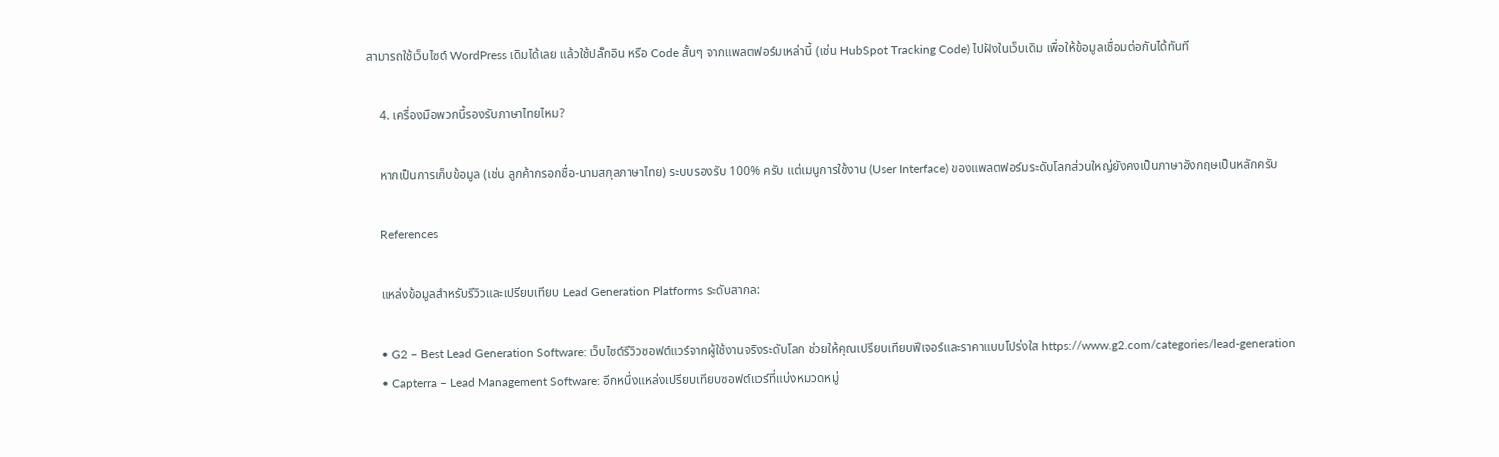สามารถใช้เว็บไซต์ WordPress เดิมได้เลย แล้วใช้ปลั๊กอิน หรือ Code สั้นๆ จากแพลตฟอร์มเหล่านี้ (เช่น HubSpot Tracking Code) ไปฝังในเว็บเดิม เพื่อให้ข้อมูลเชื่อมต่อกันได้ทันที

    4. เครื่องมือพวกนี้รองรับภาษาไทยไหม?

    หากเป็นการเก็บข้อมูล (เช่น ลูกค้ากรอกชื่อ-นามสกุลภาษาไทย) ระบบรองรับ 100% ครับ แต่เมนูการใช้งาน (User Interface) ของแพลตฟอร์มระดับโลกส่วนใหญ่ยังคงเป็นภาษาอังกฤษเป็นหลักครับ

    References

    แหล่งข้อมูลสำหรับรีวิวและเปรียบเทียบ Lead Generation Platforms ระดับสากล:

    • G2 – Best Lead Generation Software: เว็บไซต์รีวิวซอฟต์แวร์จากผู้ใช้งานจริงระดับโลก ช่วยให้คุณเปรียบเทียบฟีเจอร์และราคาแบบโปร่งใส https://www.g2.com/categories/lead-generation
    • Capterra – Lead Management Software: อีกหนึ่งแหล่งเปรียบเทียบซอฟต์แวร์ที่แบ่งหมวดหมู่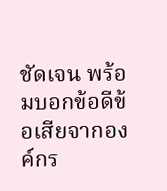ชัดเจน พร้อมบอกข้อดีข้อเสียจากองค์กร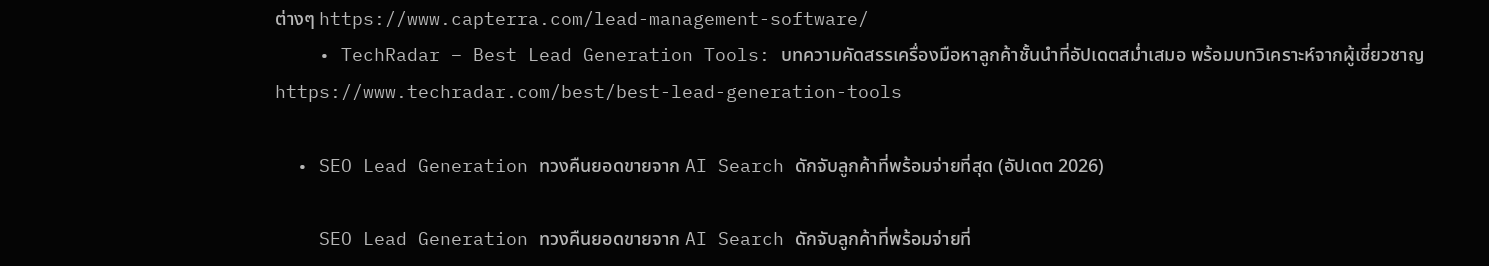ต่างๆ https://www.capterra.com/lead-management-software/
    • TechRadar – Best Lead Generation Tools: บทความคัดสรรเครื่องมือหาลูกค้าชั้นนำที่อัปเดตสม่ำเสมอ พร้อมบทวิเคราะห์จากผู้เชี่ยวชาญ https://www.techradar.com/best/best-lead-generation-tools

  • SEO Lead Generation ทวงคืนยอดขายจาก AI Search ดักจับลูกค้าที่พร้อมจ่ายที่สุด (อัปเดต 2026)

    SEO Lead Generation ทวงคืนยอดขายจาก AI Search ดักจับลูกค้าที่พร้อมจ่ายที่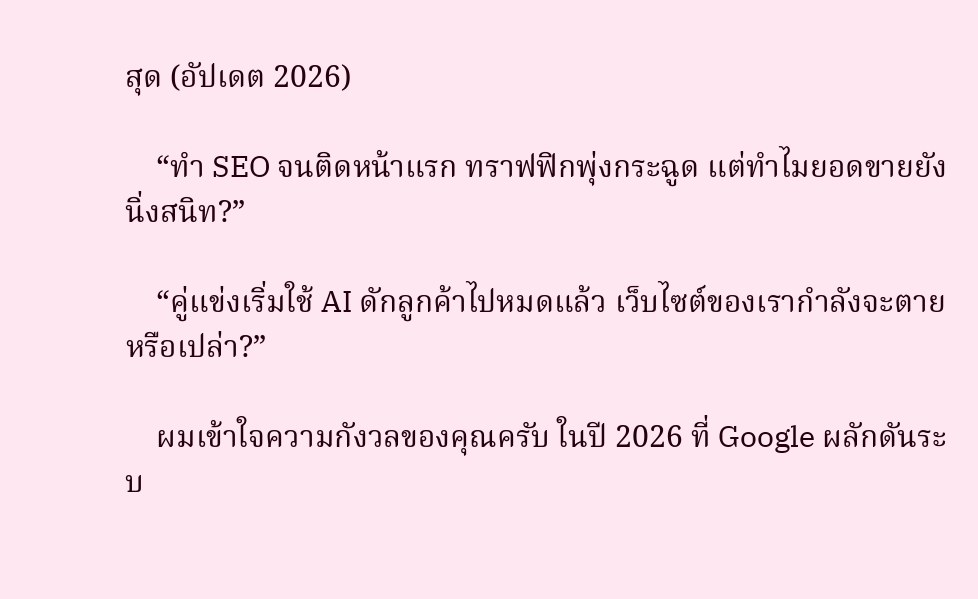สุด (อัปเดต 2026)

    “ทำ SEO จนติดหน้าแรก ทราฟฟิกพุ่งกระฉูด แต่ทำไมยอดขายยังนิ่งสนิท?”

    “คู่แข่งเริ่มใช้ AI ดักลูกค้าไปหมดแล้ว เว็บไซต์ของเรากำลังจะตายหรือเปล่า?”

    ผมเข้าใจความกังวลของคุณครับ ในปี 2026 ที่ Google ผลักดันระบ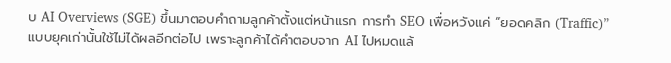บ AI Overviews (SGE) ขึ้นมาตอบคำถามลูกค้าตั้งแต่หน้าแรก การทำ SEO เพื่อหวังแค่ “ยอดคลิก (Traffic)” แบบยุคเก่านั้นใช้ไม่ได้ผลอีกต่อไป เพราะลูกค้าได้คำตอบจาก AI ไปหมดแล้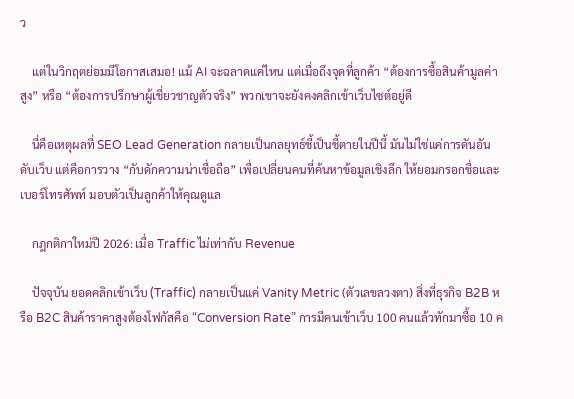ว

    แต่ในวิกฤตย่อมมีโอกาสเสมอ! แม้ AI จะฉลาดแค่ไหน แต่เมื่อถึงจุดที่ลูกค้า “ต้องการซื้อสินค้ามูลค่าสูง” หรือ “ต้องการปรึกษาผู้เชี่ยวชาญตัวจริง” พวกเขาจะยังคงคลิกเข้าเว็บไซต์อยู่ดี

    นี่คือเหตุผลที่ SEO Lead Generation กลายเป็นกลยุทธ์ชี้เป็นชี้ตายในปีนี้ มันไม่ใช่แค่การดันอันดับเว็บ แต่คือการวาง “กับดักความน่าเชื่อถือ” เพื่อเปลี่ยนคนที่ค้นหาข้อมูลเชิงลึก ให้ยอมกรอกชื่อและเบอร์โทรศัพท์ มอบตัวเป็นลูกค้าให้คุณดูแล

    กฎกติกาใหม่ปี 2026: เมื่อ Traffic ไม่เท่ากับ Revenue

    ปัจจุบัน ยอดคลิกเข้าเว็บ (Traffic) กลายเป็นแค่ Vanity Metric (ตัวเลขลวงตา) สิ่งที่ธุรกิจ B2B หรือ B2C สินค้าราคาสูงต้องโฟกัสคือ “Conversion Rate” การมีคนเข้าเว็บ 100 คนแล้วทักมาซื้อ 10 ค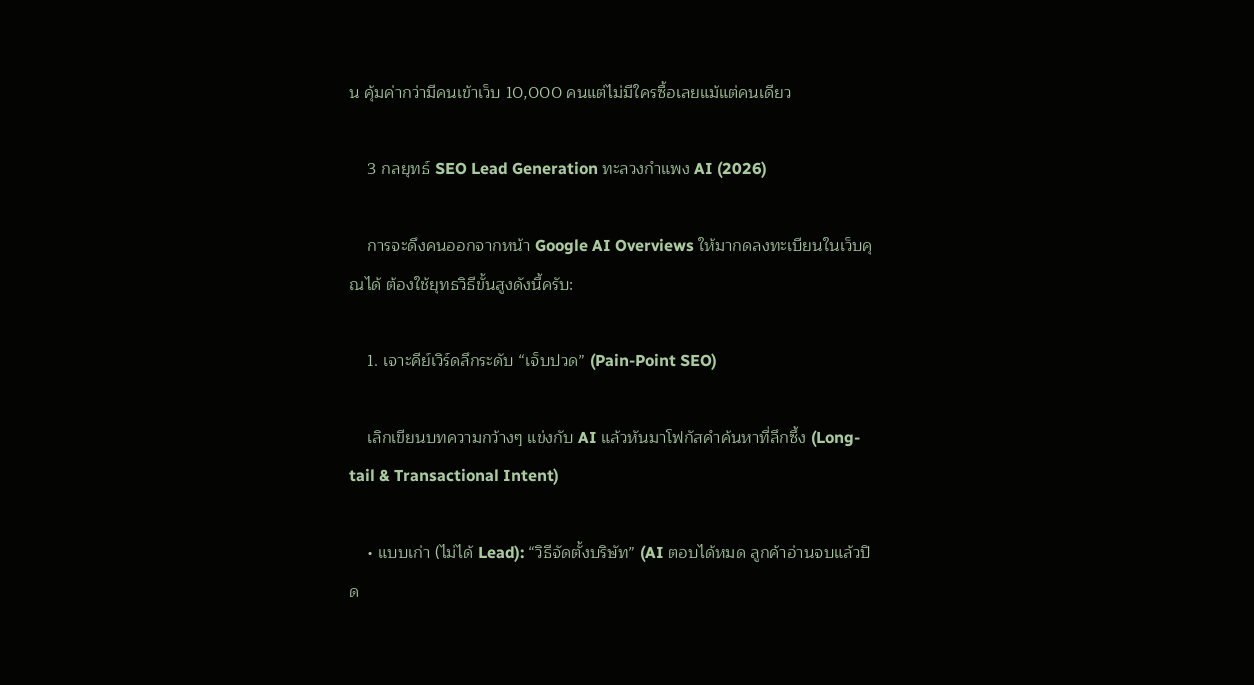น คุ้มค่ากว่ามีคนเข้าเว็บ 10,000 คนแต่ไม่มีใครซื้อเลยแม้แต่คนเดียว

    3 กลยุทธ์ SEO Lead Generation ทะลวงกำแพง AI (2026)

    การจะดึงคนออกจากหน้า Google AI Overviews ให้มากดลงทะเบียนในเว็บคุณได้ ต้องใช้ยุทธวิธีขั้นสูงดังนี้ครับ:

    1. เจาะคีย์เวิร์ดลึกระดับ “เจ็บปวด” (Pain-Point SEO)

    เลิกเขียนบทความกว้างๆ แข่งกับ AI แล้วหันมาโฟกัสคำค้นหาที่ลึกซึ้ง (Long-tail & Transactional Intent)

    • แบบเก่า (ไม่ได้ Lead): “วิธีจัดตั้งบริษัท” (AI ตอบได้หมด ลูกค้าอ่านจบแล้วปิด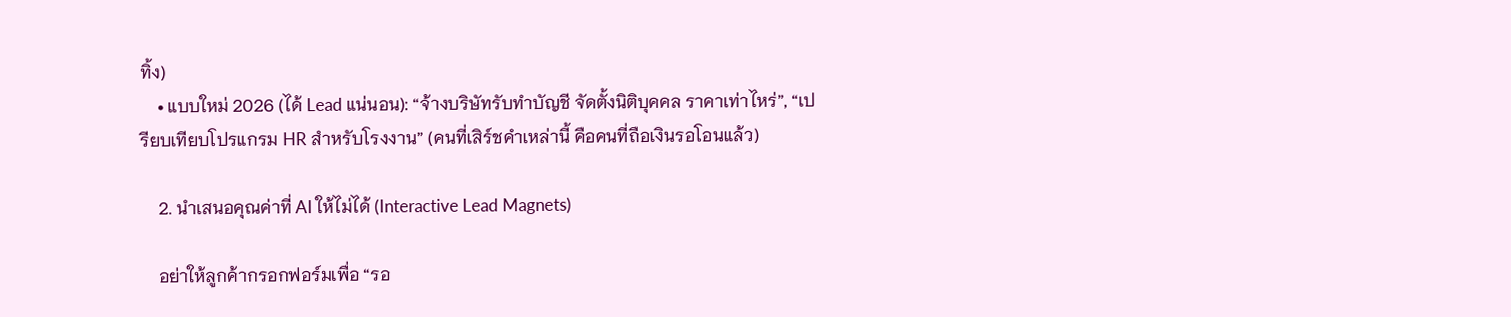ทิ้ง)
    • แบบใหม่ 2026 (ได้ Lead แน่นอน): “จ้างบริษัทรับทำบัญชี จัดตั้งนิติบุคคล ราคาเท่าไหร่”, “เปรียบเทียบโปรแกรม HR สำหรับโรงงาน” (คนที่เสิร์ชคำเหล่านี้ คือคนที่ถือเงินรอโอนแล้ว)

    2. นำเสนอคุณค่าที่ AI ให้ไม่ได้ (Interactive Lead Magnets)

    อย่าให้ลูกค้ากรอกฟอร์มเพื่อ “รอ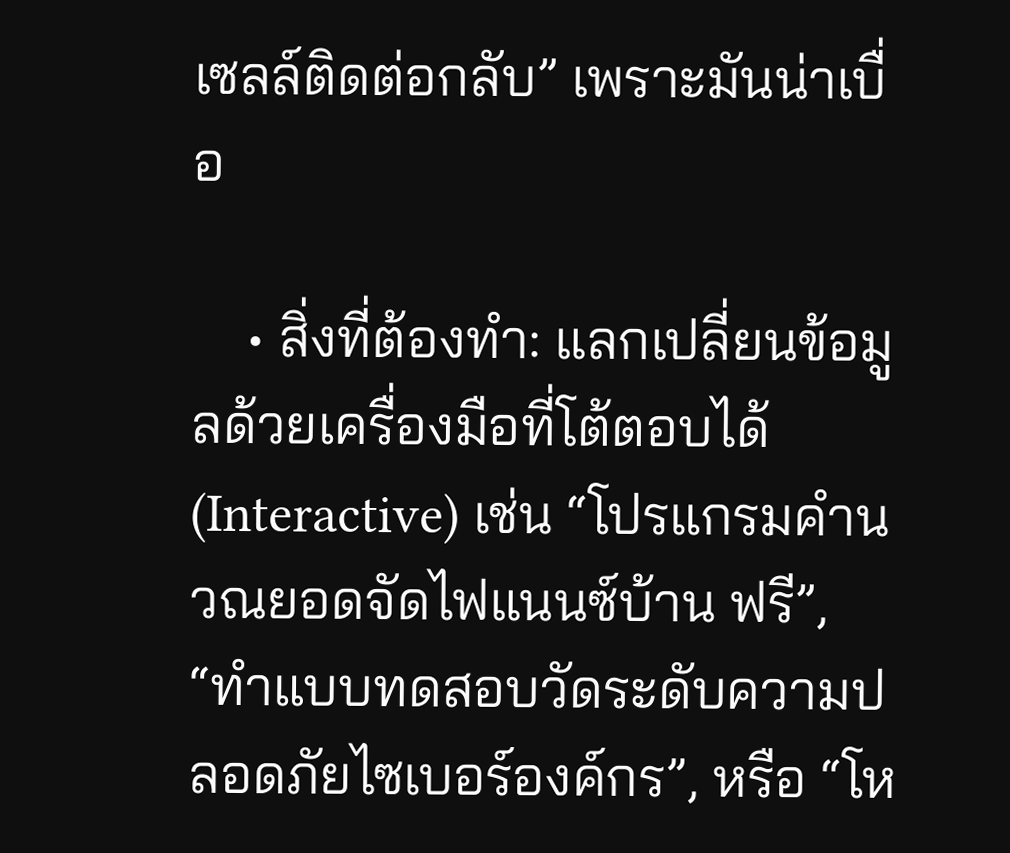เซลล์ติดต่อกลับ” เพราะมันน่าเบื่อ

    • สิ่งที่ต้องทำ: แลกเปลี่ยนข้อมูลด้วยเครื่องมือที่โต้ตอบได้ (Interactive) เช่น “โปรแกรมคำนวณยอดจัดไฟแนนซ์บ้าน ฟรี”, “ทำแบบทดสอบวัดระดับความปลอดภัยไซเบอร์องค์กร”, หรือ “โห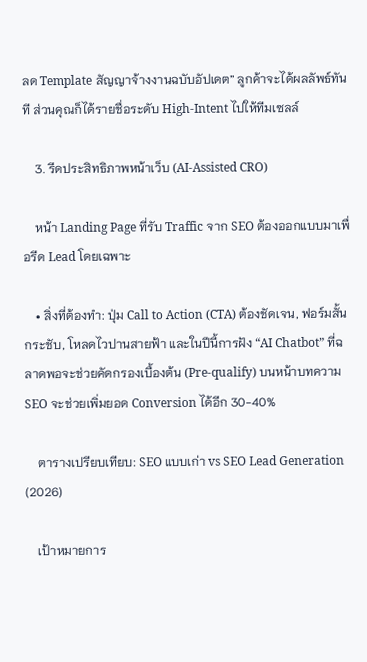ลด Template สัญญาจ้างงานฉบับอัปเดต” ลูกค้าจะได้ผลลัพธ์ทันที ส่วนคุณก็ได้รายชื่อระดับ High-Intent ไปให้ทีมเซลล์

    3. รีดประสิทธิภาพหน้าเว็บ (AI-Assisted CRO)

    หน้า Landing Page ที่รับ Traffic จาก SEO ต้องออกแบบมาเพื่อรีด Lead โดยเฉพาะ

    • สิ่งที่ต้องทำ: ปุ่ม Call to Action (CTA) ต้องชัดเจน, ฟอร์มสั้นกระชับ, โหลดไวปานสายฟ้า และในปีนี้การฝัง “AI Chatbot” ที่ฉลาดพอจะช่วยคัดกรองเบื้องต้น (Pre-qualify) บนหน้าบทความ SEO จะช่วยเพิ่มยอด Conversion ได้อีก 30-40%

    ตารางเปรียบเทียบ: SEO แบบเก่า vs SEO Lead Generation (2026)

    เป้าหมายการ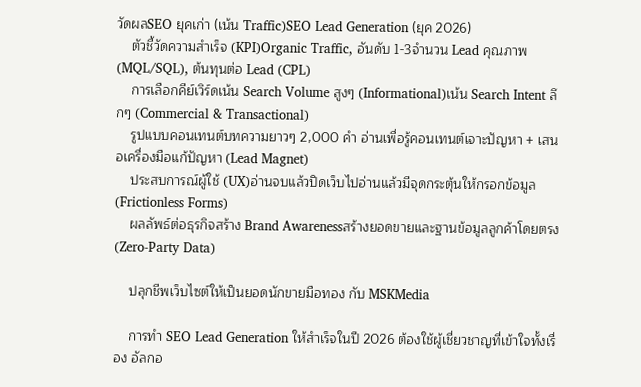วัดผลSEO ยุคเก่า (เน้น Traffic)SEO Lead Generation (ยุค 2026)
    ตัวชี้วัดความสำเร็จ (KPI)Organic Traffic, อันดับ 1-3จำนวน Lead คุณภาพ (MQL/SQL), ต้นทุนต่อ Lead (CPL)
    การเลือกคีย์เวิร์ดเน้น Search Volume สูงๆ (Informational)เน้น Search Intent ลึกๆ (Commercial & Transactional)
    รูปแบบคอนเทนต์บทความยาวๆ 2,000 คำ อ่านเพื่อรู้คอนเทนต์เจาะปัญหา + เสนอเครื่องมือแก้ปัญหา (Lead Magnet)
    ประสบการณ์ผู้ใช้ (UX)อ่านจบแล้วปิดเว็บไปอ่านแล้วมีจุดกระตุ้นให้กรอกข้อมูล (Frictionless Forms)
    ผลลัพธ์ต่อธุรกิจสร้าง Brand Awarenessสร้างยอดขายและฐานข้อมูลลูกค้าโดยตรง (Zero-Party Data)

    ปลุกชีพเว็บไซต์ให้เป็นยอดนักขายมือทอง กับ MSKMedia

    การทำ SEO Lead Generation ให้สำเร็จในปี 2026 ต้องใช้ผู้เชี่ยวชาญที่เข้าใจทั้งเรื่อง อัลกอ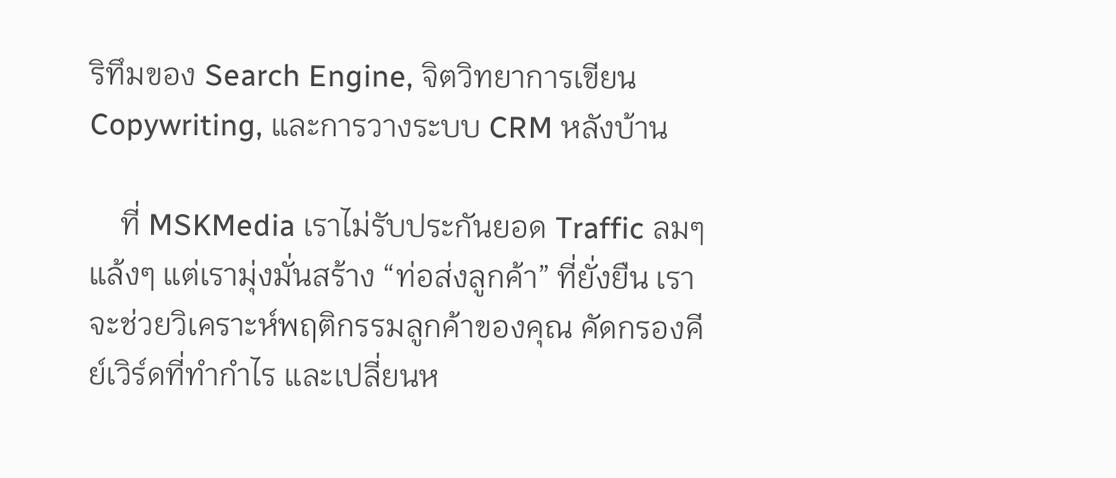ริทึมของ Search Engine, จิตวิทยาการเขียน Copywriting, และการวางระบบ CRM หลังบ้าน

    ที่ MSKMedia เราไม่รับประกันยอด Traffic ลมๆ แล้งๆ แต่เรามุ่งมั่นสร้าง “ท่อส่งลูกค้า” ที่ยั่งยืน เราจะช่วยวิเคราะห์พฤติกรรมลูกค้าของคุณ คัดกรองคีย์เวิร์ดที่ทำกำไร และเปลี่ยนห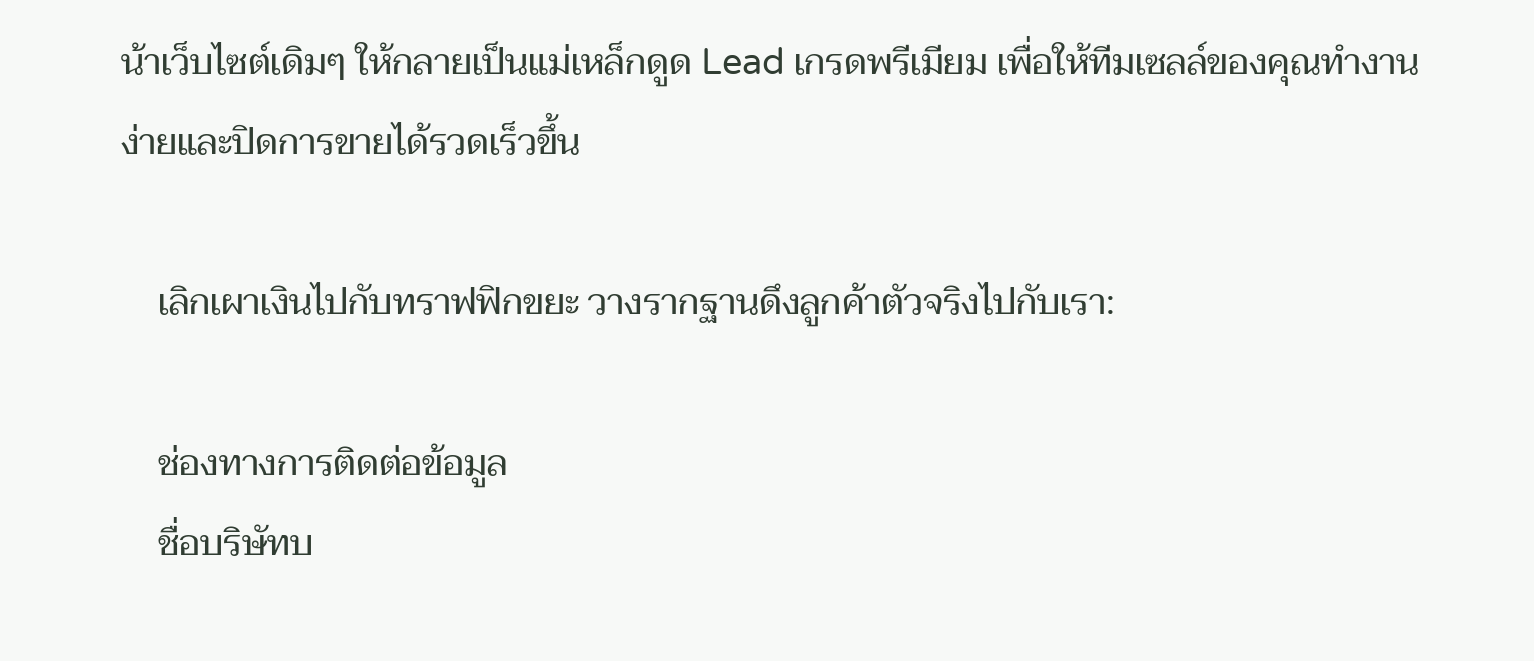น้าเว็บไซต์เดิมๆ ให้กลายเป็นแม่เหล็กดูด Lead เกรดพรีเมียม เพื่อให้ทีมเซลล์ของคุณทำงานง่ายและปิดการขายได้รวดเร็วขึ้น

    เลิกเผาเงินไปกับทราฟฟิกขยะ วางรากฐานดึงลูกค้าตัวจริงไปกับเรา:

    ช่องทางการติดต่อข้อมูล
    ชื่อบริษัทบ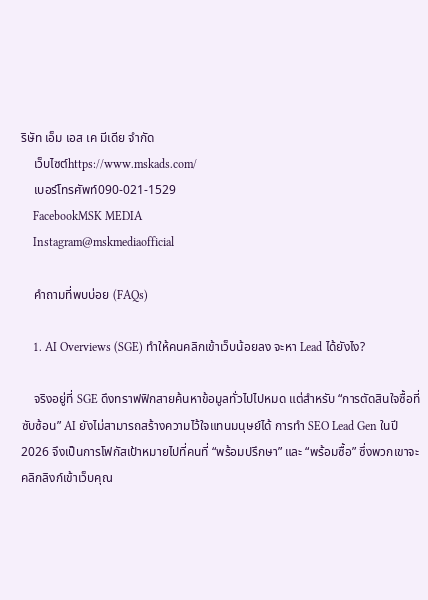ริษัท เอ็ม เอส เค มีเดีย จำกัด
    เว็บไซต์https://www.mskads.com/
    เบอร์โทรศัพท์090-021-1529
    FacebookMSK MEDIA
    Instagram@mskmediaofficial

    คำถามที่พบบ่อย (FAQs)

    1. AI Overviews (SGE) ทำให้คนคลิกเข้าเว็บน้อยลง จะหา Lead ได้ยังไง?

    จริงอยู่ที่ SGE ดึงทราฟฟิกสายค้นหาข้อมูลทั่วไปไปหมด แต่สำหรับ “การตัดสินใจซื้อที่ซับซ้อน” AI ยังไม่สามารถสร้างความไว้ใจแทนมนุษย์ได้ การทำ SEO Lead Gen ในปี 2026 จึงเป็นการโฟกัสเป้าหมายไปที่คนที่ “พร้อมปรึกษา” และ “พร้อมซื้อ” ซึ่งพวกเขาจะคลิกลิงก์เข้าเว็บคุณ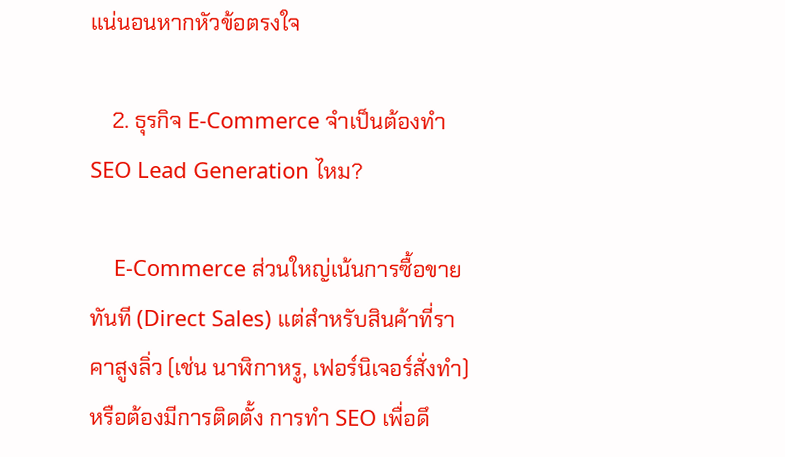แน่นอนหากหัวข้อตรงใจ

    2. ธุรกิจ E-Commerce จำเป็นต้องทำ SEO Lead Generation ไหม?

    E-Commerce ส่วนใหญ่เน้นการซื้อขายทันที (Direct Sales) แต่สำหรับสินค้าที่ราคาสูงลิ่ว (เช่น นาฬิกาหรู, เฟอร์นิเจอร์สั่งทำ) หรือต้องมีการติดตั้ง การทำ SEO เพื่อดึ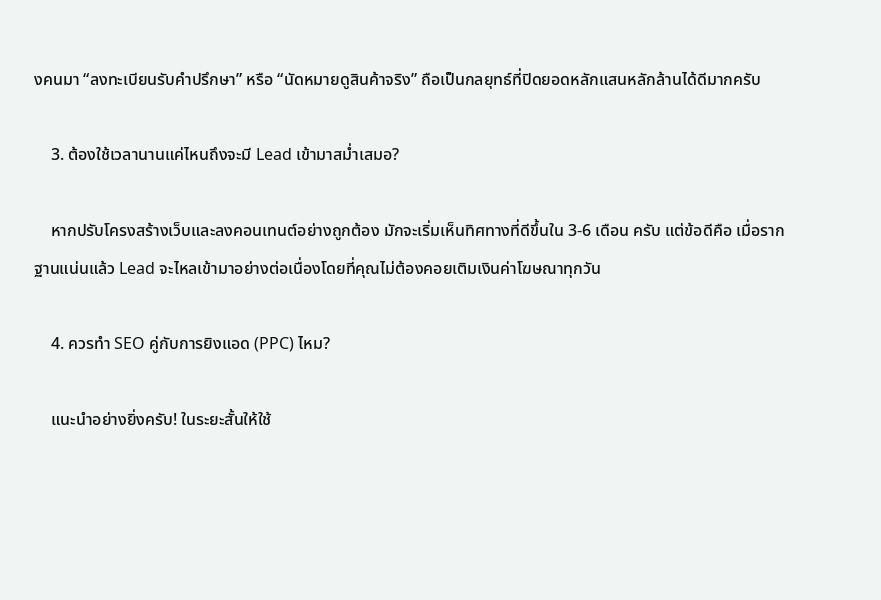งคนมา “ลงทะเบียนรับคำปรึกษา” หรือ “นัดหมายดูสินค้าจริง” ถือเป็นกลยุทธ์ที่ปิดยอดหลักแสนหลักล้านได้ดีมากครับ

    3. ต้องใช้เวลานานแค่ไหนถึงจะมี Lead เข้ามาสม่ำเสมอ?

    หากปรับโครงสร้างเว็บและลงคอนเทนต์อย่างถูกต้อง มักจะเริ่มเห็นทิศทางที่ดีขึ้นใน 3-6 เดือน ครับ แต่ข้อดีคือ เมื่อรากฐานแน่นแล้ว Lead จะไหลเข้ามาอย่างต่อเนื่องโดยที่คุณไม่ต้องคอยเติมเงินค่าโฆษณาทุกวัน

    4. ควรทำ SEO คู่กับการยิงแอด (PPC) ไหม?

    แนะนำอย่างยิ่งครับ! ในระยะสั้นให้ใช้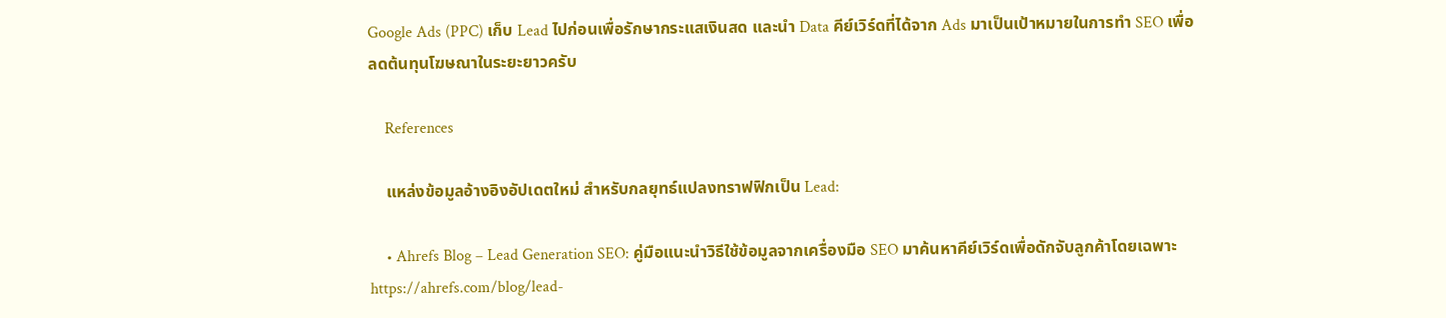Google Ads (PPC) เก็บ Lead ไปก่อนเพื่อรักษากระแสเงินสด และนำ Data คีย์เวิร์ดที่ได้จาก Ads มาเป็นเป้าหมายในการทำ SEO เพื่อลดต้นทุนโฆษณาในระยะยาวครับ

    References

    แหล่งข้อมูลอ้างอิงอัปเดตใหม่ สำหรับกลยุทธ์แปลงทราฟฟิกเป็น Lead:

    • Ahrefs Blog – Lead Generation SEO: คู่มือแนะนำวิธีใช้ข้อมูลจากเครื่องมือ SEO มาค้นหาคีย์เวิร์ดเพื่อดักจับลูกค้าโดยเฉพาะ https://ahrefs.com/blog/lead-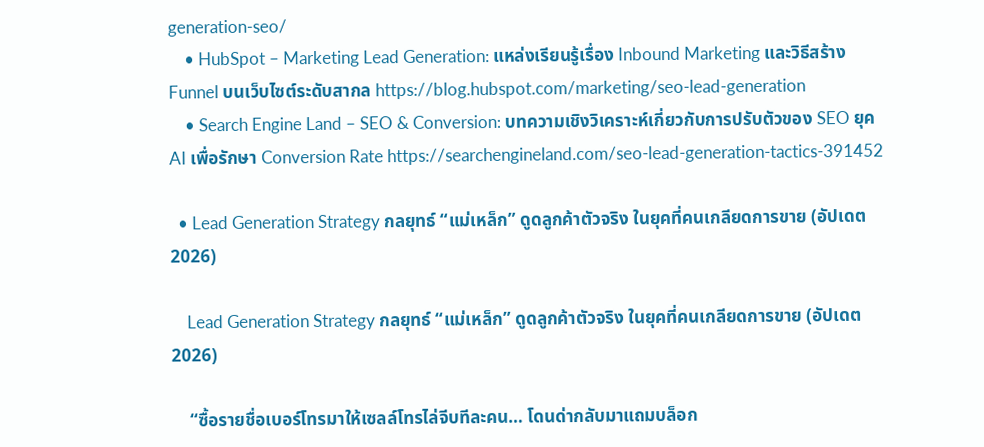generation-seo/
    • HubSpot – Marketing Lead Generation: แหล่งเรียนรู้เรื่อง Inbound Marketing และวิธีสร้าง Funnel บนเว็บไซต์ระดับสากล https://blog.hubspot.com/marketing/seo-lead-generation
    • Search Engine Land – SEO & Conversion: บทความเชิงวิเคราะห์เกี่ยวกับการปรับตัวของ SEO ยุค AI เพื่อรักษา Conversion Rate https://searchengineland.com/seo-lead-generation-tactics-391452

  • Lead Generation Strategy กลยุทธ์ “แม่เหล็ก” ดูดลูกค้าตัวจริง ในยุคที่คนเกลียดการขาย (อัปเดต 2026)

    Lead Generation Strategy กลยุทธ์ “แม่เหล็ก” ดูดลูกค้าตัวจริง ในยุคที่คนเกลียดการขาย (อัปเดต 2026)

    “ซื้อรายชื่อเบอร์โทรมาให้เซลล์โทรไล่จีบทีละคน… โดนด่ากลับมาแถมบล็อก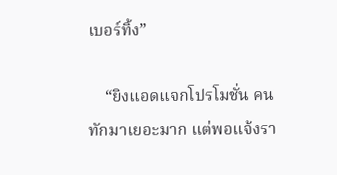เบอร์ทิ้ง”

    “ยิงแอดแจกโปรโมชั่น คนทักมาเยอะมาก แต่พอแจ้งรา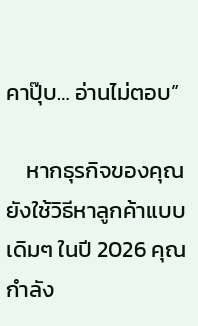คาปุ๊บ… อ่านไม่ตอบ”

    หากธุรกิจของคุณยังใช้วิธีหาลูกค้าแบบเดิมๆ ในปี 2026 คุณกำลัง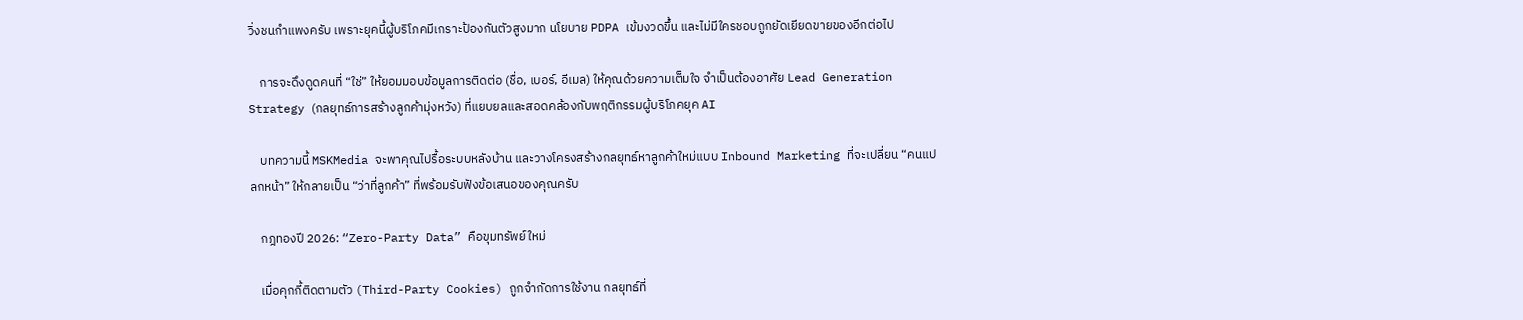วิ่งชนกำแพงครับ เพราะยุคนี้ผู้บริโภคมีเกราะป้องกันตัวสูงมาก นโยบาย PDPA เข้มงวดขึ้น และไม่มีใครชอบถูกยัดเยียดขายของอีกต่อไป

    การจะดึงดูดคนที่ “ใช่” ให้ยอมมอบข้อมูลการติดต่อ (ชื่อ, เบอร์, อีเมล) ให้คุณด้วยความเต็มใจ จำเป็นต้องอาศัย Lead Generation Strategy (กลยุทธ์การสร้างลูกค้ามุ่งหวัง) ที่แยบยลและสอดคล้องกับพฤติกรรมผู้บริโภคยุค AI

    บทความนี้ MSKMedia จะพาคุณไปรื้อระบบหลังบ้าน และวางโครงสร้างกลยุทธ์หาลูกค้าใหม่แบบ Inbound Marketing ที่จะเปลี่ยน “คนแปลกหน้า” ให้กลายเป็น “ว่าที่ลูกค้า” ที่พร้อมรับฟังข้อเสนอของคุณครับ

    กฎทองปี 2026: “Zero-Party Data” คือขุมทรัพย์ใหม่

    เมื่อคุกกี้ติดตามตัว (Third-Party Cookies) ถูกจำกัดการใช้งาน กลยุทธ์ที่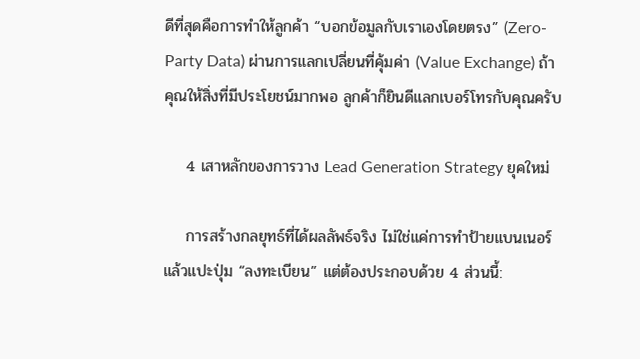ดีที่สุดคือการทำให้ลูกค้า “บอกข้อมูลกับเราเองโดยตรง” (Zero-Party Data) ผ่านการแลกเปลี่ยนที่คุ้มค่า (Value Exchange) ถ้าคุณให้สิ่งที่มีประโยชน์มากพอ ลูกค้าก็ยินดีแลกเบอร์โทรกับคุณครับ

    4 เสาหลักของการวาง Lead Generation Strategy ยุคใหม่

    การสร้างกลยุทธ์ที่ได้ผลลัพธ์จริง ไม่ใช่แค่การทำป้ายแบนเนอร์แล้วแปะปุ่ม “ลงทะเบียน” แต่ต้องประกอบด้วย 4 ส่วนนี้: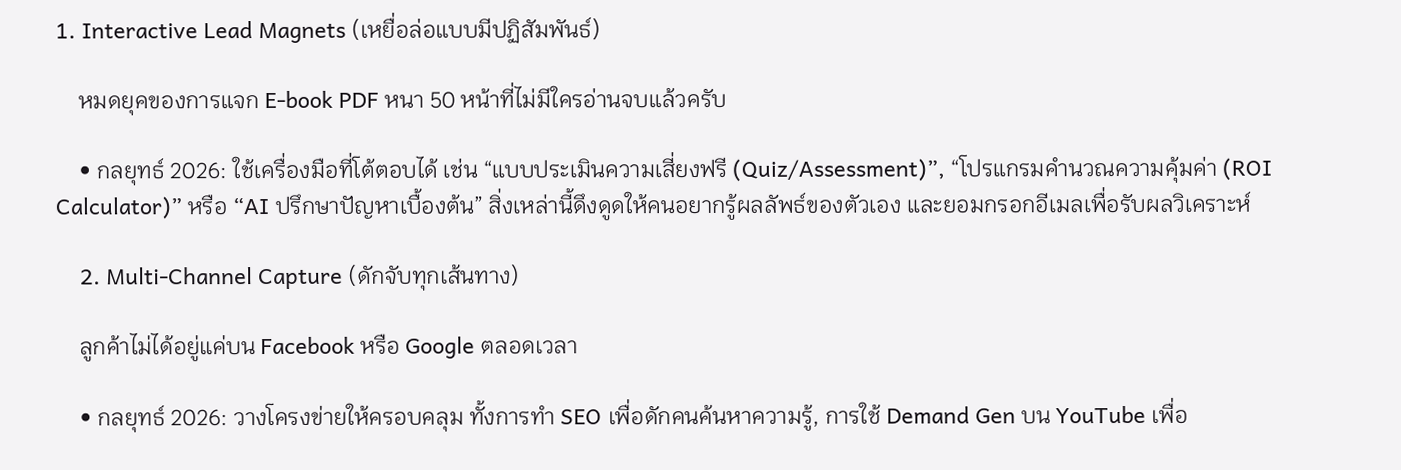1. Interactive Lead Magnets (เหยื่อล่อแบบมีปฏิสัมพันธ์)

    หมดยุคของการแจก E-book PDF หนา 50 หน้าที่ไม่มีใครอ่านจบแล้วครับ

    • กลยุทธ์ 2026: ใช้เครื่องมือที่โต้ตอบได้ เช่น “แบบประเมินความเสี่ยงฟรี (Quiz/Assessment)”, “โปรแกรมคำนวณความคุ้มค่า (ROI Calculator)” หรือ “AI ปรึกษาปัญหาเบื้องต้น” สิ่งเหล่านี้ดึงดูดให้คนอยากรู้ผลลัพธ์ของตัวเอง และยอมกรอกอีเมลเพื่อรับผลวิเคราะห์

    2. Multi-Channel Capture (ดักจับทุกเส้นทาง)

    ลูกค้าไม่ได้อยู่แค่บน Facebook หรือ Google ตลอดเวลา

    • กลยุทธ์ 2026: วางโครงข่ายให้ครอบคลุม ทั้งการทำ SEO เพื่อดักคนค้นหาความรู้, การใช้ Demand Gen บน YouTube เพื่อ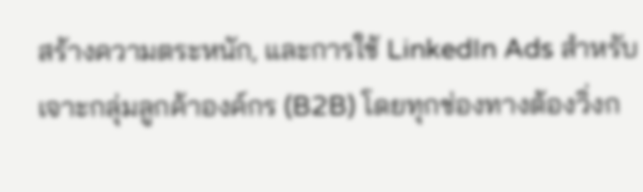สร้างความตระหนัก, และการใช้ LinkedIn Ads สำหรับเจาะกลุ่มลูกค้าองค์กร (B2B) โดยทุกช่องทางต้องวิ่งก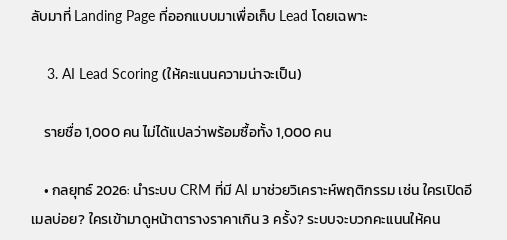ลับมาที่ Landing Page ที่ออกแบบมาเพื่อเก็บ Lead โดยเฉพาะ

    3. AI Lead Scoring (ให้คะแนนความน่าจะเป็น)

    รายชื่อ 1,000 คน ไม่ได้แปลว่าพร้อมซื้อทั้ง 1,000 คน

    • กลยุทธ์ 2026: นำระบบ CRM ที่มี AI มาช่วยวิเคราะห์พฤติกรรม เช่น ใครเปิดอีเมลบ่อย? ใครเข้ามาดูหน้าตารางราคาเกิน 3 ครั้ง? ระบบจะบวกคะแนนให้คน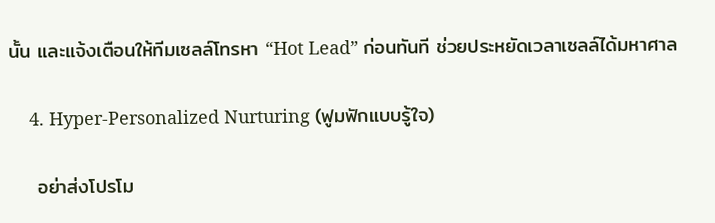นั้น และแจ้งเตือนให้ทีมเซลล์โทรหา “Hot Lead” ก่อนทันที ช่วยประหยัดเวลาเซลล์ได้มหาศาล

    4. Hyper-Personalized Nurturing (ฟูมฟักแบบรู้ใจ)

    อย่าส่งโปรโม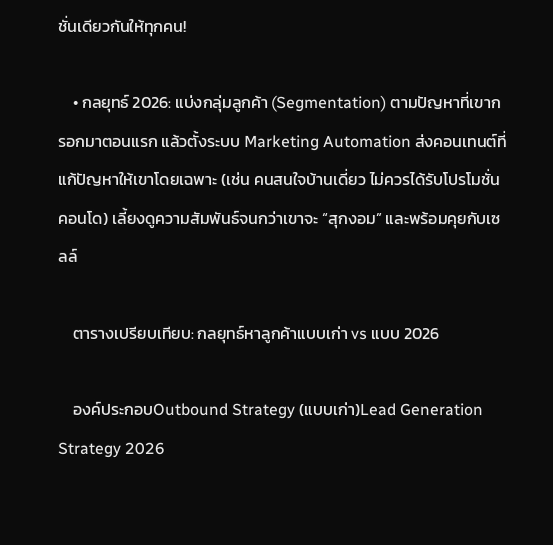ชั่นเดียวกันให้ทุกคน!

    • กลยุทธ์ 2026: แบ่งกลุ่มลูกค้า (Segmentation) ตามปัญหาที่เขากรอกมาตอนแรก แล้วตั้งระบบ Marketing Automation ส่งคอนเทนต์ที่แก้ปัญหาให้เขาโดยเฉพาะ (เช่น คนสนใจบ้านเดี่ยว ไม่ควรได้รับโปรโมชั่นคอนโด) เลี้ยงดูความสัมพันธ์จนกว่าเขาจะ “สุกงอม” และพร้อมคุยกับเซลล์

    ตารางเปรียบเทียบ: กลยุทธ์หาลูกค้าแบบเก่า vs แบบ 2026

    องค์ประกอบOutbound Strategy (แบบเก่า)Lead Generation Strategy 2026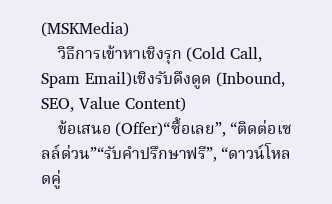(MSKMedia)
    วิธีการเข้าหาเชิงรุก (Cold Call, Spam Email)เชิงรับดึงดูด (Inbound, SEO, Value Content)
    ข้อเสนอ (Offer)“ซื้อเลย”, “ติดต่อเซลล์ด่วน”“รับคำปรึกษาฟรี”, “ดาวน์โหลดคู่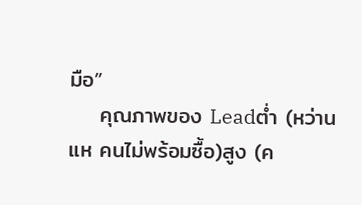มือ”
    คุณภาพของ Leadต่ำ (หว่านแห คนไม่พร้อมซื้อ)สูง (ค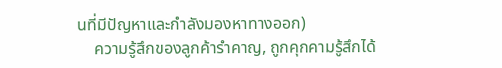นที่มีปัญหาและกำลังมองหาทางออก)
    ความรู้สึกของลูกค้ารำคาญ, ถูกคุกคามรู้สึกได้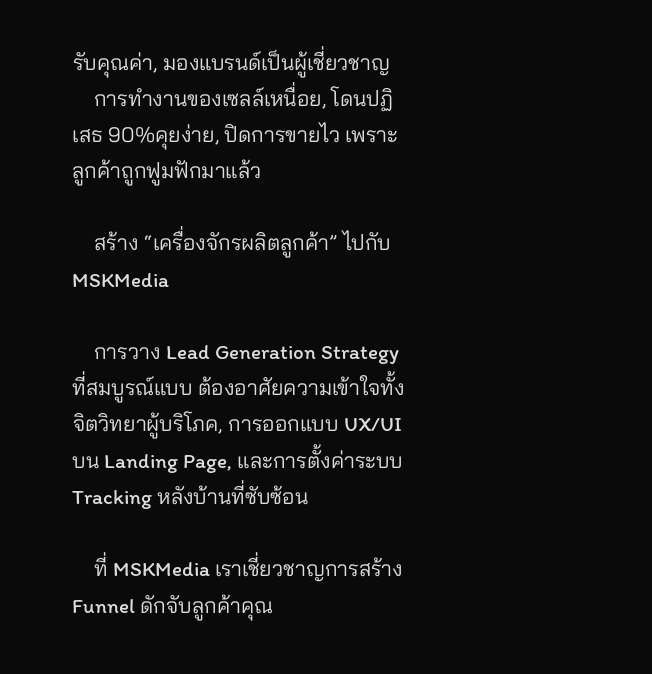รับคุณค่า, มองแบรนด์เป็นผู้เชี่ยวชาญ
    การทำงานของเซลล์เหนื่อย, โดนปฏิเสธ 90%คุยง่าย, ปิดการขายไว เพราะลูกค้าถูกฟูมฟักมาแล้ว

    สร้าง “เครื่องจักรผลิตลูกค้า” ไปกับ MSKMedia

    การวาง Lead Generation Strategy ที่สมบูรณ์แบบ ต้องอาศัยความเข้าใจทั้งจิตวิทยาผู้บริโภค, การออกแบบ UX/UI บน Landing Page, และการตั้งค่าระบบ Tracking หลังบ้านที่ซับซ้อน

    ที่ MSKMedia เราเชี่ยวชาญการสร้าง Funnel ดักจับลูกค้าคุณ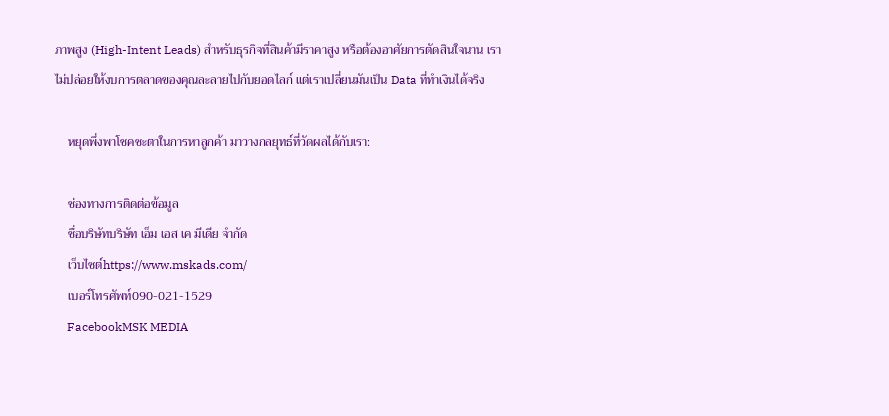ภาพสูง (High-Intent Leads) สำหรับธุรกิจที่สินค้ามีราคาสูง หรือต้องอาศัยการตัดสินใจนาน เราไม่ปล่อยให้งบการตลาดของคุณละลายไปกับยอดไลก์ แต่เราเปลี่ยนมันเป็น Data ที่ทำเงินได้จริง

    หยุดพึ่งพาโชคชะตาในการหาลูกค้า มาวางกลยุทธ์ที่วัดผลได้กับเรา:

    ช่องทางการติดต่อข้อมูล
    ชื่อบริษัทบริษัท เอ็ม เอส เค มีเดีย จำกัด
    เว็บไซต์https://www.mskads.com/
    เบอร์โทรศัพท์090-021-1529
    FacebookMSK MEDIA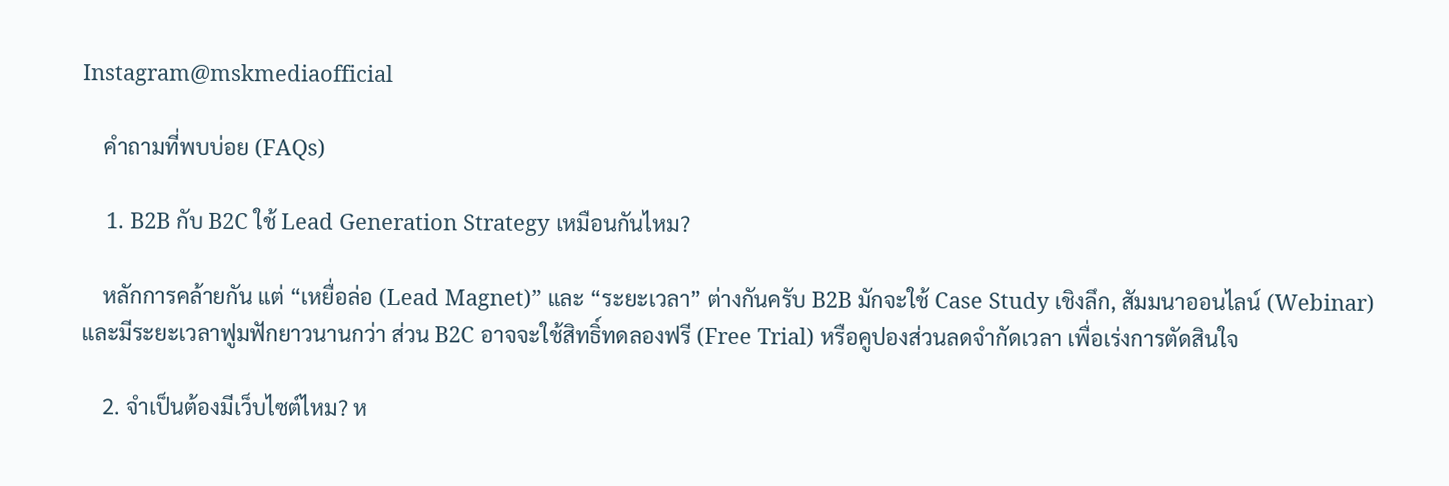Instagram@mskmediaofficial

    คำถามที่พบบ่อย (FAQs)

    1. B2B กับ B2C ใช้ Lead Generation Strategy เหมือนกันไหม?

    หลักการคล้ายกัน แต่ “เหยื่อล่อ (Lead Magnet)” และ “ระยะเวลา” ต่างกันครับ B2B มักจะใช้ Case Study เชิงลึก, สัมมนาออนไลน์ (Webinar) และมีระยะเวลาฟูมฟักยาวนานกว่า ส่วน B2C อาจจะใช้สิทธิ์ทดลองฟรี (Free Trial) หรือคูปองส่วนลดจำกัดเวลา เพื่อเร่งการตัดสินใจ

    2. จำเป็นต้องมีเว็บไซต์ไหม? ห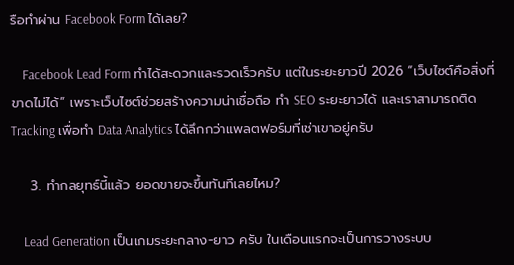รือทำผ่าน Facebook Form ได้เลย?

    Facebook Lead Form ทำได้สะดวกและรวดเร็วครับ แต่ในระยะยาวปี 2026 “เว็บไซต์คือสิ่งที่ขาดไม่ได้” เพราะเว็บไซต์ช่วยสร้างความน่าเชื่อถือ ทำ SEO ระยะยาวได้ และเราสามารถติด Tracking เพื่อทำ Data Analytics ได้ลึกกว่าแพลตฟอร์มที่เช่าเขาอยู่ครับ

    3. ทำกลยุทธ์นี้แล้ว ยอดขายจะขึ้นทันทีเลยไหม?

    Lead Generation เป็นเกมระยะกลาง-ยาว ครับ ในเดือนแรกจะเป็นการวางระบบ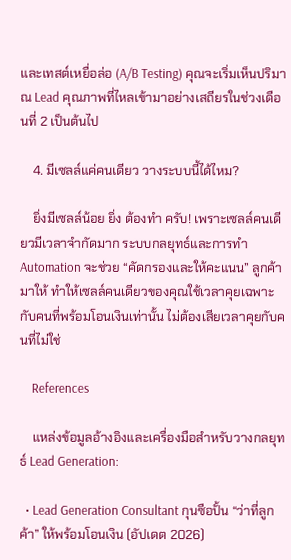และเทสต์เหยื่อล่อ (A/B Testing) คุณจะเริ่มเห็นปริมาณ Lead คุณภาพที่ไหลเข้ามาอย่างเสถียรในช่วงเดือนที่ 2 เป็นต้นไป

    4. มีเซลล์แค่คนเดียว วางระบบนี้ได้ไหม?

    ยิ่งมีเซลล์น้อย ยิ่ง ต้องทำ ครับ! เพราะเซลล์คนเดียวมีเวลาจำกัดมาก ระบบกลยุทธ์และการทำ Automation จะช่วย “คัดกรองและให้คะแนน” ลูกค้ามาให้ ทำให้เซลล์คนเดียวของคุณใช้เวลาคุยเฉพาะกับคนที่พร้อมโอนเงินเท่านั้น ไม่ต้องเสียเวลาคุยกับคนที่ไม่ใช่

    References

    แหล่งข้อมูลอ้างอิงและเครื่องมือสำหรับวางกลยุทธ์ Lead Generation:

  • Lead Generation Consultant กุนซือปั้น “ว่าที่ลูกค้า” ให้พร้อมโอนเงิน (อัปเดต 2026)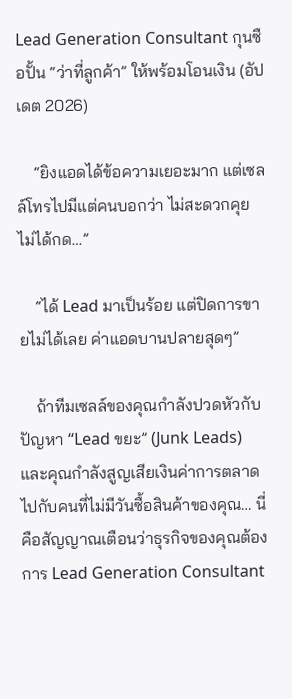Lead Generation Consultant กุนซือปั้น “ว่าที่ลูกค้า” ให้พร้อมโอนเงิน (อัปเดต 2026)

    “ยิงแอดได้ข้อความเยอะมาก แต่เซลล์โทรไปมีแต่คนบอกว่า ไม่สะดวกคุย ไม่ได้กด…”

    “ได้ Lead มาเป็นร้อย แต่ปิดการขายไม่ได้เลย ค่าแอดบานปลายสุดๆ”

    ถ้าทีมเซลล์ของคุณกำลังปวดหัวกับปัญหา “Lead ขยะ” (Junk Leads) และคุณกำลังสูญเสียเงินค่าการตลาดไปกับคนที่ไม่มีวันซื้อสินค้าของคุณ… นี่คือสัญญาณเตือนว่าธุรกิจของคุณต้องการ Lead Generation Consultant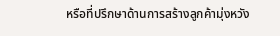หรือที่ปรึกษาด้านการสร้างลูกค้ามุ่งหวัง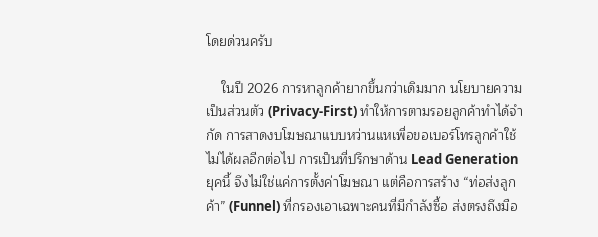โดยด่วนครับ

    ในปี 2026 การหาลูกค้ายากขึ้นกว่าเดิมมาก นโยบายความเป็นส่วนตัว (Privacy-First) ทำให้การตามรอยลูกค้าทำได้จำกัด การสาดงบโฆษณาแบบหว่านแหเพื่อขอเบอร์โทรลูกค้าใช้ไม่ได้ผลอีกต่อไป การเป็นที่ปรึกษาด้าน Lead Generation ยุคนี้ จึงไม่ใช่แค่การตั้งค่าโฆษณา แต่คือการสร้าง “ท่อส่งลูกค้า” (Funnel) ที่กรองเอาเฉพาะคนที่มีกำลังซื้อ ส่งตรงถึงมือ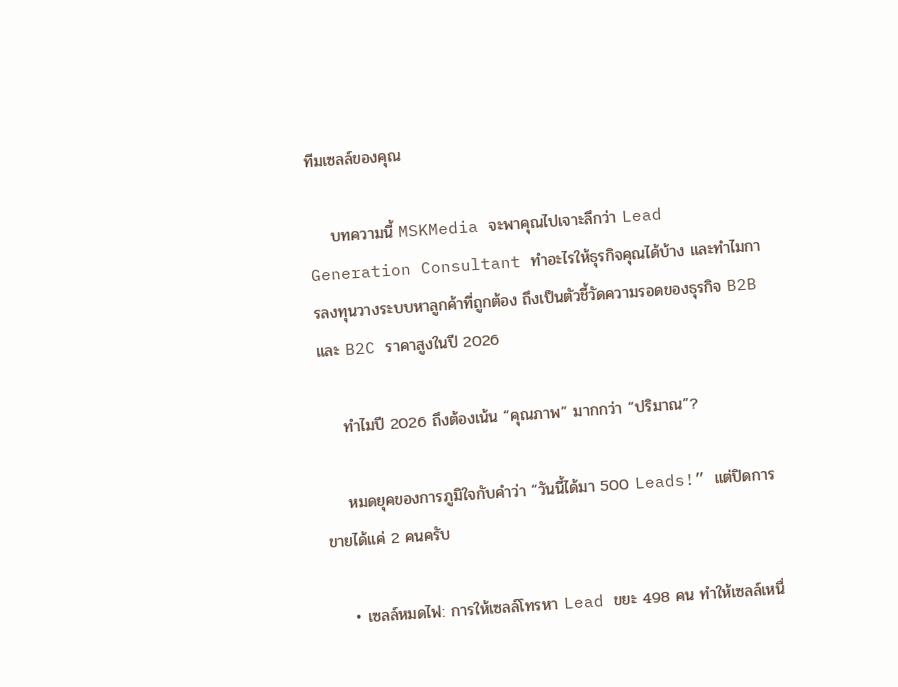ทีมเซลล์ของคุณ

    บทความนี้ MSKMedia จะพาคุณไปเจาะลึกว่า Lead Generation Consultant ทำอะไรให้ธุรกิจคุณได้บ้าง และทำไมการลงทุนวางระบบหาลูกค้าที่ถูกต้อง ถึงเป็นตัวชี้วัดความรอดของธุรกิจ B2B และ B2C ราคาสูงในปี 2026

    ทำไมปี 2026 ถึงต้องเน้น “คุณภาพ” มากกว่า “ปริมาณ”?

    หมดยุคของการภูมิใจกับคำว่า “วันนี้ได้มา 500 Leads!” แต่ปิดการขายได้แค่ 2 คนครับ

    • เซลล์หมดไฟ: การให้เซลล์โทรหา Lead ขยะ 498 คน ทำให้เซลล์เหนื่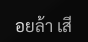อยล้า เสี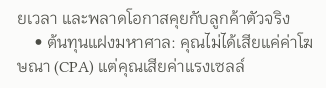ยเวลา และพลาดโอกาสคุยกับลูกค้าตัวจริง
    • ต้นทุนแฝงมหาศาล: คุณไม่ได้เสียแค่ค่าโฆษณา (CPA) แต่คุณเสียค่าแรงเซลล์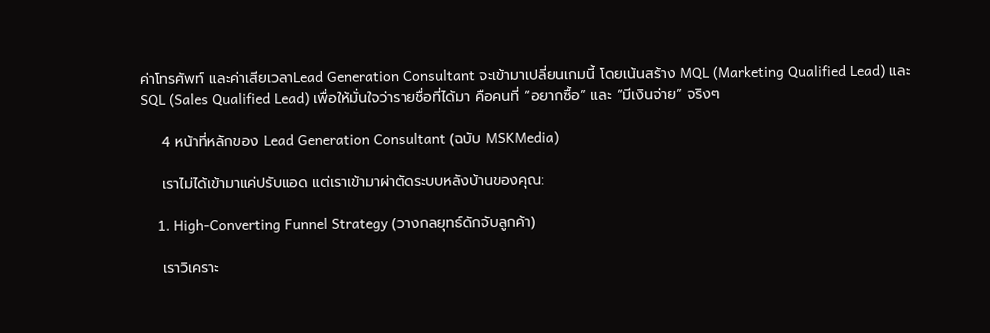ค่าโทรศัพท์ และค่าเสียเวลาLead Generation Consultant จะเข้ามาเปลี่ยนเกมนี้ โดยเน้นสร้าง MQL (Marketing Qualified Lead) และ SQL (Sales Qualified Lead) เพื่อให้มั่นใจว่ารายชื่อที่ได้มา คือคนที่ “อยากซื้อ” และ “มีเงินจ่าย” จริงๆ

    4 หน้าที่หลักของ Lead Generation Consultant (ฉบับ MSKMedia)

    เราไม่ได้เข้ามาแค่ปรับแอด แต่เราเข้ามาผ่าตัดระบบหลังบ้านของคุณ:

    1. High-Converting Funnel Strategy (วางกลยุทธ์ดักจับลูกค้า)

    เราวิเคราะ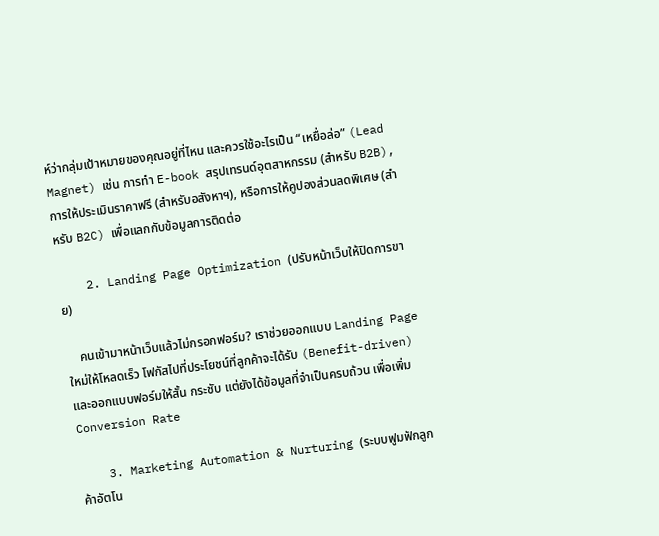ห์ว่ากลุ่มเป้าหมายของคุณอยู่ที่ไหน และควรใช้อะไรเป็น “เหยื่อล่อ” (Lead Magnet) เช่น การทำ E-book สรุปเทรนด์อุตสาหกรรม (สำหรับ B2B), การให้ประเมินราคาฟรี (สำหรับอสังหาฯ), หรือการให้คูปองส่วนลดพิเศษ (สำหรับ B2C) เพื่อแลกกับข้อมูลการติดต่อ

    2. Landing Page Optimization (ปรับหน้าเว็บให้ปิดการขาย)

    คนเข้ามาหน้าเว็บแล้วไม่กรอกฟอร์ม? เราช่วยออกแบบ Landing Page ใหม่ให้โหลดเร็ว โฟกัสไปที่ประโยชน์ที่ลูกค้าจะได้รับ (Benefit-driven) และออกแบบฟอร์มให้สั้น กระชับ แต่ยังได้ข้อมูลที่จำเป็นครบถ้วน เพื่อเพิ่ม Conversion Rate

    3. Marketing Automation & Nurturing (ระบบฟูมฟักลูกค้าอัตโน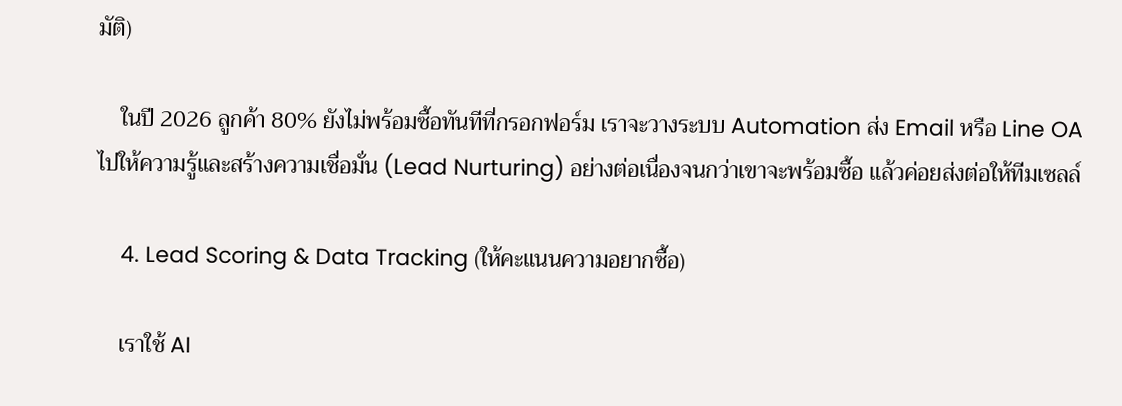มัติ)

    ในปี 2026 ลูกค้า 80% ยังไม่พร้อมซื้อทันทีที่กรอกฟอร์ม เราจะวางระบบ Automation ส่ง Email หรือ Line OA ไปให้ความรู้และสร้างความเชื่อมั่น (Lead Nurturing) อย่างต่อเนื่องจนกว่าเขาจะพร้อมซื้อ แล้วค่อยส่งต่อให้ทีมเซลล์

    4. Lead Scoring & Data Tracking (ให้คะแนนความอยากซื้อ)

    เราใช้ AI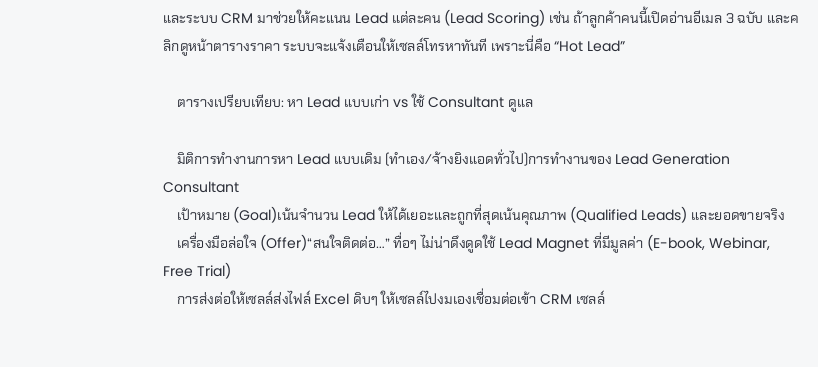และระบบ CRM มาช่วยให้คะแนน Lead แต่ละคน (Lead Scoring) เช่น ถ้าลูกค้าคนนี้เปิดอ่านอีเมล 3 ฉบับ และคลิกดูหน้าตารางราคา ระบบจะแจ้งเตือนให้เซลล์โทรหาทันที เพราะนี่คือ “Hot Lead”

    ตารางเปรียบเทียบ: หา Lead แบบเก่า vs ใช้ Consultant ดูแล

    มิติการทำงานการหา Lead แบบเดิม (ทำเอง/จ้างยิงแอดทั่วไป)การทำงานของ Lead Generation Consultant
    เป้าหมาย (Goal)เน้นจำนวน Lead ให้ได้เยอะและถูกที่สุดเน้นคุณภาพ (Qualified Leads) และยอดขายจริง
    เครื่องมือล่อใจ (Offer)“สนใจติดต่อ…” ทื่อๆ ไม่น่าดึงดูดใช้ Lead Magnet ที่มีมูลค่า (E-book, Webinar, Free Trial)
    การส่งต่อให้เซลล์ส่งไฟล์ Excel ดิบๆ ให้เซลล์ไปงมเองเชื่อมต่อเข้า CRM เซลล์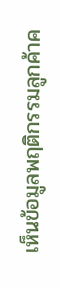เห็นข้อมูลพฤติกรรมลูกค้าค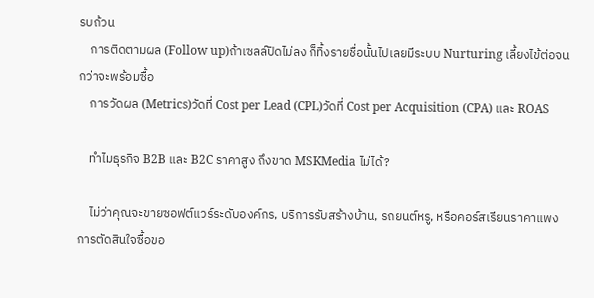รบถ้วน
    การติดตามผล (Follow up)ถ้าเซลล์ปิดไม่ลง ก็ทิ้งรายชื่อนั้นไปเลยมีระบบ Nurturing เลี้ยงไข้ต่อจนกว่าจะพร้อมซื้อ
    การวัดผล (Metrics)วัดที่ Cost per Lead (CPL)วัดที่ Cost per Acquisition (CPA) และ ROAS

    ทำไมธุรกิจ B2B และ B2C ราคาสูง ถึงขาด MSKMedia ไม่ได้?

    ไม่ว่าคุณจะขายซอฟต์แวร์ระดับองค์กร, บริการรับสร้างบ้าน, รถยนต์หรู, หรือคอร์สเรียนราคาแพง การตัดสินใจซื้อขอ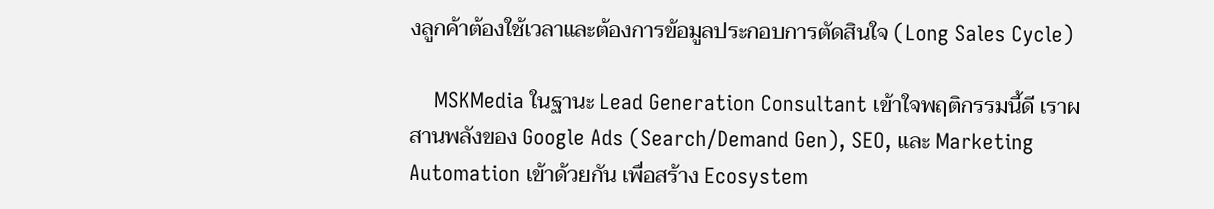งลูกค้าต้องใช้เวลาและต้องการข้อมูลประกอบการตัดสินใจ (Long Sales Cycle)

    MSKMedia ในฐานะ Lead Generation Consultant เข้าใจพฤติกรรมนี้ดี เราผสานพลังของ Google Ads (Search/Demand Gen), SEO, และ Marketing Automation เข้าด้วยกัน เพื่อสร้าง Ecosystem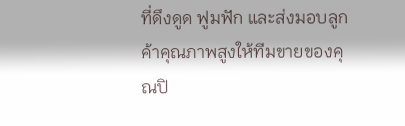ที่ดึงดูด ฟูมฟัก และส่งมอบลูกค้าคุณภาพสูงให้ทีมขายของคุณปิ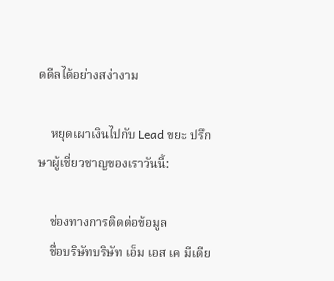ดดีลได้อย่างสง่างาม

    หยุดเผาเงินไปกับ Lead ขยะ ปรึกษาผู้เชี่ยวชาญของเราวันนี้:

    ช่องทางการติดต่อข้อมูล
    ชื่อบริษัทบริษัท เอ็ม เอส เค มีเดีย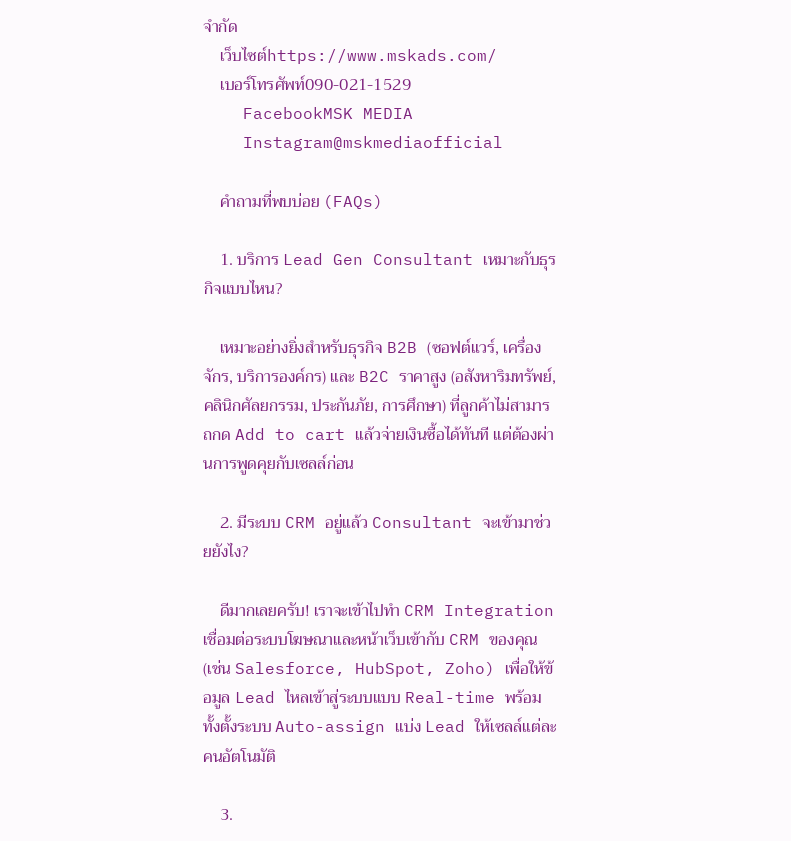จำกัด
    เว็บไซต์https://www.mskads.com/
    เบอร์โทรศัพท์090-021-1529
    FacebookMSK MEDIA
    Instagram@mskmediaofficial

    คำถามที่พบบ่อย (FAQs)

    1. บริการ Lead Gen Consultant เหมาะกับธุรกิจแบบไหน?

    เหมาะอย่างยิ่งสำหรับธุรกิจ B2B (ซอฟต์แวร์, เครื่องจักร, บริการองค์กร) และ B2C ราคาสูง (อสังหาริมทรัพย์, คลินิกศัลยกรรม, ประกันภัย, การศึกษา) ที่ลูกค้าไม่สามารถกด Add to cart แล้วจ่ายเงินซื้อได้ทันที แต่ต้องผ่านการพูดคุยกับเซลล์ก่อน

    2. มีระบบ CRM อยู่แล้ว Consultant จะเข้ามาช่วยยังไง?

    ดีมากเลยครับ! เราจะเข้าไปทำ CRM Integration เชื่อมต่อระบบโฆษณาและหน้าเว็บเข้ากับ CRM ของคุณ (เช่น Salesforce, HubSpot, Zoho) เพื่อให้ข้อมูล Lead ไหลเข้าสู่ระบบแบบ Real-time พร้อมทั้งตั้งระบบ Auto-assign แบ่ง Lead ให้เซลล์แต่ละคนอัตโนมัติ

    3.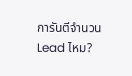การันตีจำนวน Lead ไหม?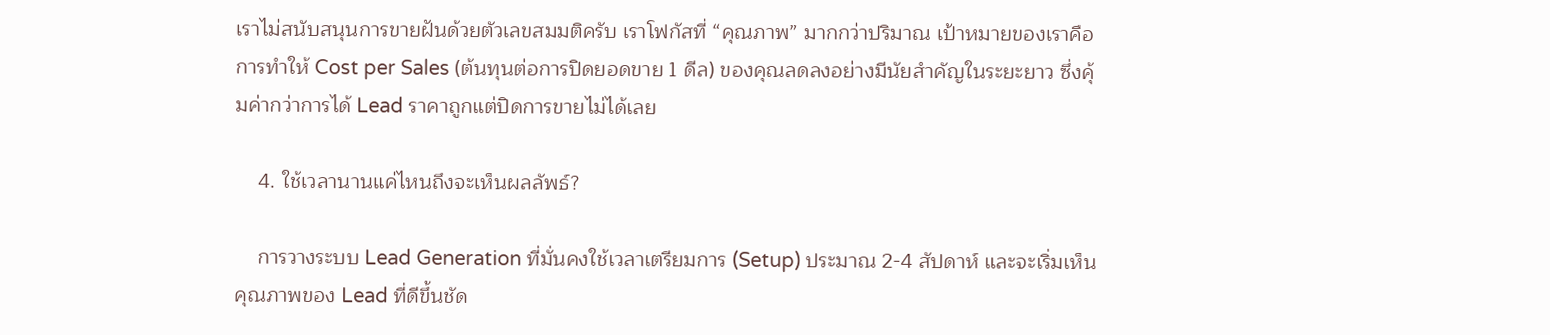เราไม่สนับสนุนการขายฝันด้วยตัวเลขสมมติครับ เราโฟกัสที่ “คุณภาพ” มากกว่าปริมาณ เป้าหมายของเราคือการทำให้ Cost per Sales (ต้นทุนต่อการปิดยอดขาย 1 ดีล) ของคุณลดลงอย่างมีนัยสำคัญในระยะยาว ซึ่งคุ้มค่ากว่าการได้ Lead ราคาถูกแต่ปิดการขายไม่ได้เลย

    4. ใช้เวลานานแค่ไหนถึงจะเห็นผลลัพธ์?

    การวางระบบ Lead Generation ที่มั่นคงใช้เวลาเตรียมการ (Setup) ประมาณ 2-4 สัปดาห์ และจะเริ่มเห็นคุณภาพของ Lead ที่ดีขึ้นชัด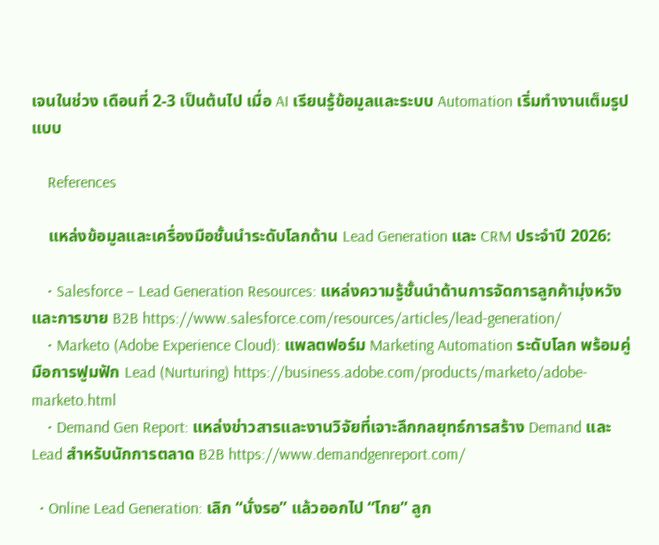เจนในช่วง เดือนที่ 2-3 เป็นต้นไป เมื่อ AI เรียนรู้ข้อมูลและระบบ Automation เริ่มทำงานเต็มรูปแบบ

    References

    แหล่งข้อมูลและเครื่องมือชั้นนำระดับโลกด้าน Lead Generation และ CRM ประจำปี 2026:

    • Salesforce – Lead Generation Resources: แหล่งความรู้ชั้นนำด้านการจัดการลูกค้ามุ่งหวังและการขาย B2B https://www.salesforce.com/resources/articles/lead-generation/
    • Marketo (Adobe Experience Cloud): แพลตฟอร์ม Marketing Automation ระดับโลก พร้อมคู่มือการฟูมฟัก Lead (Nurturing) https://business.adobe.com/products/marketo/adobe-marketo.html
    • Demand Gen Report: แหล่งข่าวสารและงานวิจัยที่เจาะลึกกลยุทธ์การสร้าง Demand และ Lead สำหรับนักการตลาด B2B https://www.demandgenreport.com/

  • Online Lead Generation: เลิก “นั่งรอ” แล้วออกไป “โกย” ลูก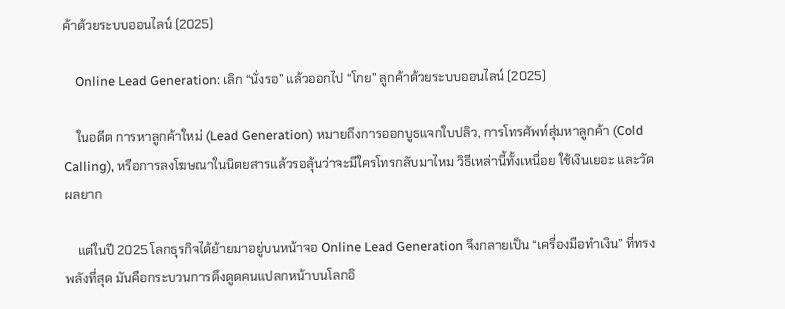ค้าด้วยระบบออนไลน์ (2025)

    Online Lead Generation: เลิก “นั่งรอ” แล้วออกไป “โกย” ลูกค้าด้วยระบบออนไลน์ (2025)

    ในอดีต การหาลูกค้าใหม่ (Lead Generation) หมายถึงการออกบูธแจกใบปลิว, การโทรศัพท์สุ่มหาลูกค้า (Cold Calling), หรือการลงโฆษณาในนิตยสารแล้วรอลุ้นว่าจะมีใครโทรกลับมาไหม วิธีเหล่านี้ทั้งเหนื่อย ใช้เงินเยอะ และวัดผลยาก

    แต่ในปี 2025 โลกธุรกิจได้ย้ายมาอยู่บนหน้าจอ Online Lead Generation จึงกลายเป็น “เครื่องมือทำเงิน” ที่ทรงพลังที่สุด มันคือกระบวนการดึงดูดคนแปลกหน้าบนโลกอิ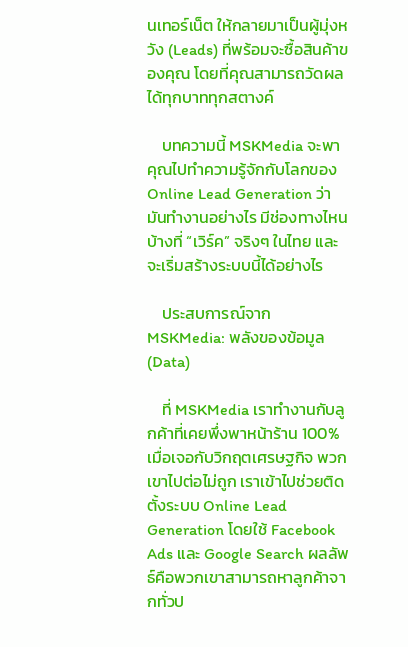นเทอร์เน็ต ให้กลายมาเป็นผู้มุ่งหวัง (Leads) ที่พร้อมจะซื้อสินค้าของคุณ โดยที่คุณสามารถวัดผลได้ทุกบาททุกสตางค์

    บทความนี้ MSKMedia จะพาคุณไปทำความรู้จักกับโลกของ Online Lead Generation ว่ามันทำงานอย่างไร มีช่องทางไหนบ้างที่ “เวิร์ค” จริงๆ ในไทย และจะเริ่มสร้างระบบนี้ได้อย่างไร

    ประสบการณ์จาก MSKMedia: พลังของข้อมูล (Data)

    ที่ MSKMedia เราทำงานกับลูกค้าที่เคยพึ่งพาหน้าร้าน 100% เมื่อเจอกับวิกฤตเศรษฐกิจ พวกเขาไปต่อไม่ถูก เราเข้าไปช่วยติดตั้งระบบ Online Lead Generation โดยใช้ Facebook Ads และ Google Search ผลลัพธ์คือพวกเขาสามารถหาลูกค้าจากทั่วป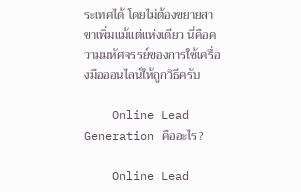ระเทศได้ โดยไม่ต้องขยายสาขาเพิ่มแม้แต่แห่งเดียว นี่คือความมหัศจรรย์ของการใช้เครื่องมือออนไลน์ให้ถูกวิธีครับ

    Online Lead Generation คืออะไร?

    Online Lead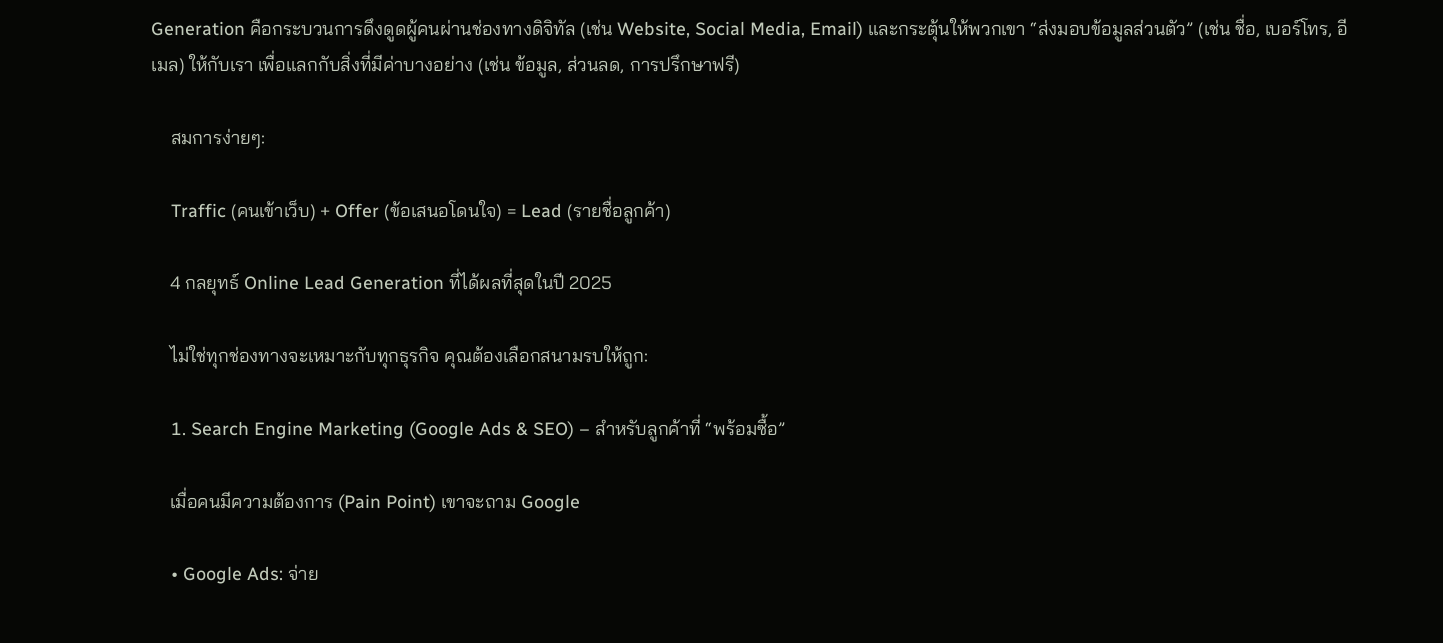Generation คือกระบวนการดึงดูดผู้คนผ่านช่องทางดิจิทัล (เช่น Website, Social Media, Email) และกระตุ้นให้พวกเขา “ส่งมอบข้อมูลส่วนตัว” (เช่น ชื่อ, เบอร์โทร, อีเมล) ให้กับเรา เพื่อแลกกับสิ่งที่มีค่าบางอย่าง (เช่น ข้อมูล, ส่วนลด, การปรึกษาฟรี)

    สมการง่ายๆ:

    Traffic (คนเข้าเว็บ) + Offer (ข้อเสนอโดนใจ) = Lead (รายชื่อลูกค้า)

    4 กลยุทธ์ Online Lead Generation ที่ได้ผลที่สุดในปี 2025

    ไม่ใช่ทุกช่องทางจะเหมาะกับทุกธุรกิจ คุณต้องเลือกสนามรบให้ถูก:

    1. Search Engine Marketing (Google Ads & SEO) – สำหรับลูกค้าที่ “พร้อมซื้อ”

    เมื่อคนมีความต้องการ (Pain Point) เขาจะถาม Google

    • Google Ads: จ่าย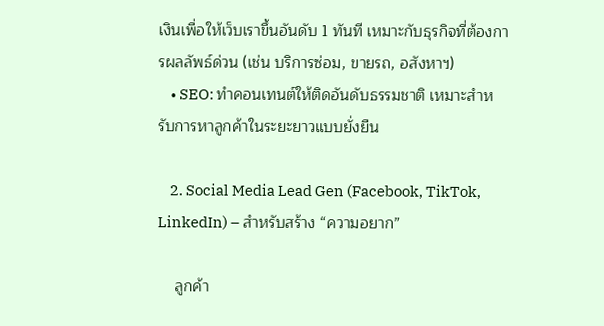เงินเพื่อให้เว็บเราขึ้นอันดับ 1 ทันที เหมาะกับธุรกิจที่ต้องการผลลัพธ์ด่วน (เช่น บริการซ่อม, ขายรถ, อสังหาฯ)
    • SEO: ทำคอนเทนต์ให้ติดอันดับธรรมชาติ เหมาะสำหรับการหาลูกค้าในระยะยาวแบบยั่งยืน

    2. Social Media Lead Gen (Facebook, TikTok, LinkedIn) – สำหรับสร้าง “ความอยาก”

    ลูกค้า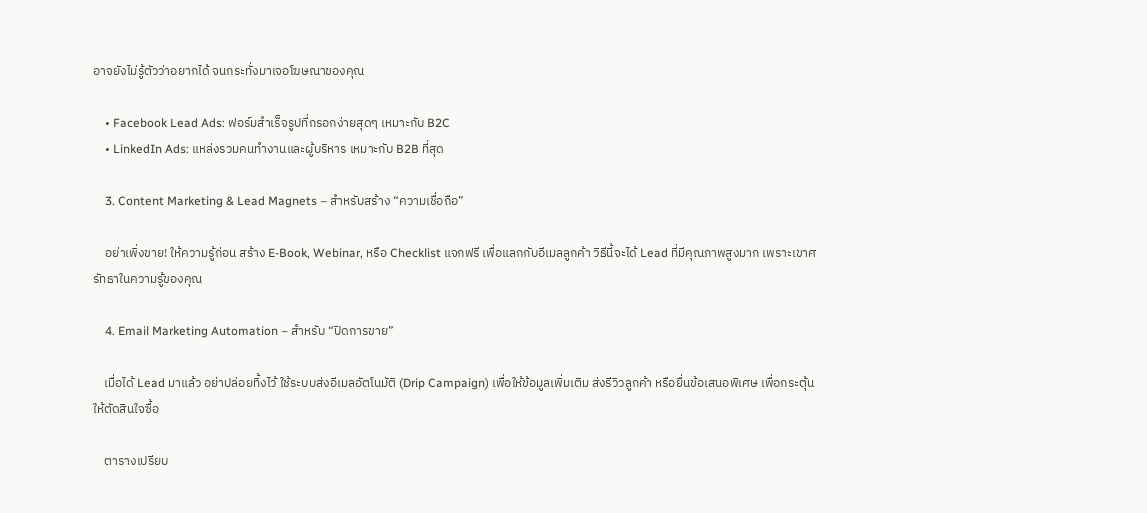อาจยังไม่รู้ตัวว่าอยากได้ จนกระทั่งมาเจอโฆษณาของคุณ

    • Facebook Lead Ads: ฟอร์มสำเร็จรูปที่กรอกง่ายสุดๆ เหมาะกับ B2C
    • LinkedIn Ads: แหล่งรวมคนทำงานและผู้บริหาร เหมาะกับ B2B ที่สุด

    3. Content Marketing & Lead Magnets – สำหรับสร้าง “ความเชื่อถือ”

    อย่าเพิ่งขาย! ให้ความรู้ก่อน สร้าง E-Book, Webinar, หรือ Checklist แจกฟรี เพื่อแลกกับอีเมลลูกค้า วิธีนี้จะได้ Lead ที่มีคุณภาพสูงมาก เพราะเขาศรัทธาในความรู้ของคุณ

    4. Email Marketing Automation – สำหรับ “ปิดการขาย”

    เมื่อได้ Lead มาแล้ว อย่าปล่อยทิ้งไว้ ใช้ระบบส่งอีเมลอัตโนมัติ (Drip Campaign) เพื่อให้ข้อมูลเพิ่มเติม ส่งรีวิวลูกค้า หรือยื่นข้อเสนอพิเศษ เพื่อกระตุ้นให้ตัดสินใจซื้อ

    ตารางเปรียบ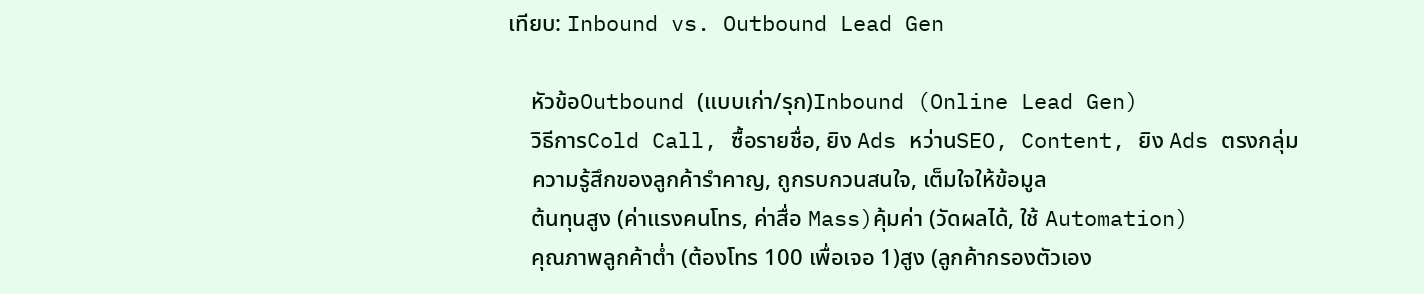เทียบ: Inbound vs. Outbound Lead Gen

    หัวข้อOutbound (แบบเก่า/รุก)Inbound (Online Lead Gen)
    วิธีการCold Call, ซื้อรายชื่อ, ยิง Ads หว่านSEO, Content, ยิง Ads ตรงกลุ่ม
    ความรู้สึกของลูกค้ารำคาญ, ถูกรบกวนสนใจ, เต็มใจให้ข้อมูล
    ต้นทุนสูง (ค่าแรงคนโทร, ค่าสื่อ Mass)คุ้มค่า (วัดผลได้, ใช้ Automation)
    คุณภาพลูกค้าต่ำ (ต้องโทร 100 เพื่อเจอ 1)สูง (ลูกค้ากรองตัวเอง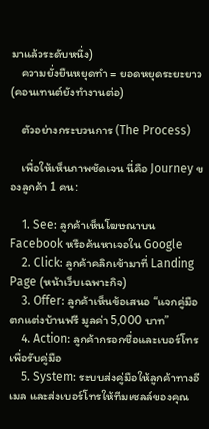มาแล้วระดับหนึ่ง)
    ความยั่งยืนหยุดทำ = ยอดหยุดระยะยาว (คอนเทนต์ยังทำงานต่อ)

    ตัวอย่างกระบวนการ (The Process)

    เพื่อให้เห็นภาพชัดเจน นี่คือ Journey ของลูกค้า 1 คน:

    1. See: ลูกค้าเห็นโฆษณาบน Facebook หรือค้นหาเจอใน Google
    2. Click: ลูกค้าคลิกเข้ามาที่ Landing Page (หน้าเว็บเฉพาะกิจ)
    3. Offer: ลูกค้าเห็นข้อเสนอ “แจกคู่มือตกแต่งบ้านฟรี มูลค่า 5,000 บาท”
    4. Action: ลูกค้ากรอกชื่อและเบอร์โทรเพื่อรับคู่มือ
    5. System: ระบบส่งคู่มือให้ลูกค้าทางอีเมล และส่งเบอร์โทรให้ทีมเซลล์ของคุณ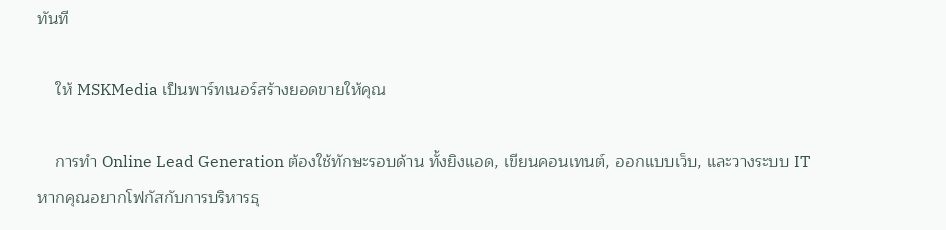ทันที

    ให้ MSKMedia เป็นพาร์ทเนอร์สร้างยอดขายให้คุณ

    การทำ Online Lead Generation ต้องใช้ทักษะรอบด้าน ทั้งยิงแอด, เขียนคอนเทนต์, ออกแบบเว็บ, และวางระบบ IT หากคุณอยากโฟกัสกับการบริหารธุ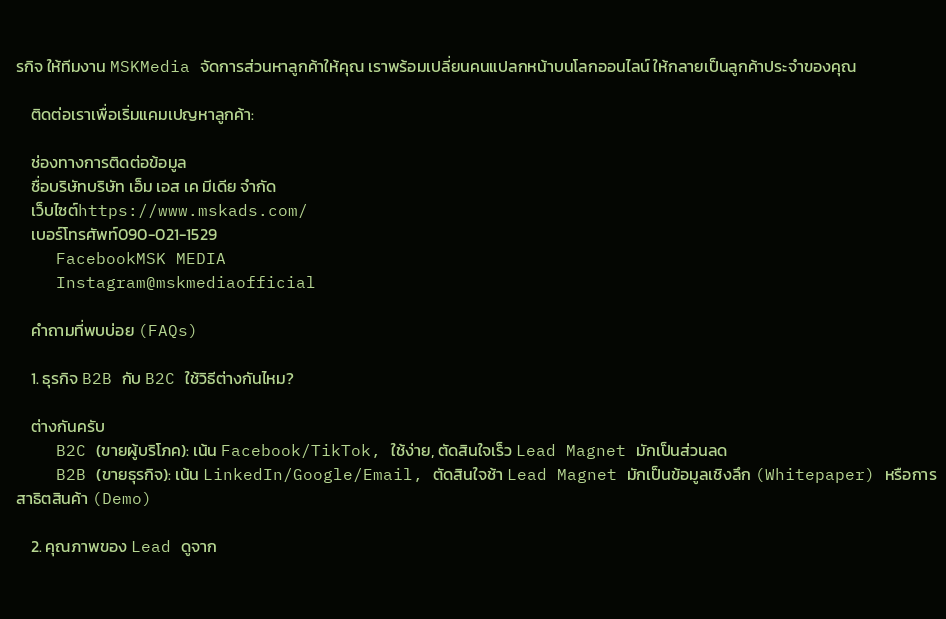รกิจ ให้ทีมงาน MSKMedia จัดการส่วนหาลูกค้าให้คุณ เราพร้อมเปลี่ยนคนแปลกหน้าบนโลกออนไลน์ ให้กลายเป็นลูกค้าประจำของคุณ

    ติดต่อเราเพื่อเริ่มแคมเปญหาลูกค้า:

    ช่องทางการติดต่อข้อมูล
    ชื่อบริษัทบริษัท เอ็ม เอส เค มีเดีย จำกัด
    เว็บไซต์https://www.mskads.com/
    เบอร์โทรศัพท์090-021-1529
    FacebookMSK MEDIA
    Instagram@mskmediaofficial

    คำถามที่พบบ่อย (FAQs)

    1. ธุรกิจ B2B กับ B2C ใช้วิธีต่างกันไหม?

    ต่างกันครับ
    B2C (ขายผู้บริโภค): เน้น Facebook/TikTok, ใช้ง่าย, ตัดสินใจเร็ว Lead Magnet มักเป็นส่วนลด
    B2B (ขายธุรกิจ): เน้น LinkedIn/Google/Email, ตัดสินใจช้า Lead Magnet มักเป็นข้อมูลเชิงลึก (Whitepaper) หรือการสาธิตสินค้า (Demo)

    2. คุณภาพของ Lead ดูจาก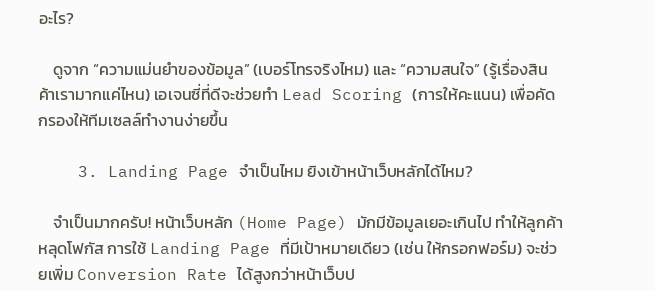อะไร?

    ดูจาก “ความแม่นยำของข้อมูล” (เบอร์โทรจริงไหม) และ “ความสนใจ” (รู้เรื่องสินค้าเรามากแค่ไหน) เอเจนซี่ที่ดีจะช่วยทำ Lead Scoring (การให้คะแนน) เพื่อคัดกรองให้ทีมเซลล์ทำงานง่ายขึ้น

    3. Landing Page จำเป็นไหม ยิงเข้าหน้าเว็บหลักได้ไหม?

    จำเป็นมากครับ! หน้าเว็บหลัก (Home Page) มักมีข้อมูลเยอะเกินไป ทำให้ลูกค้าหลุดโฟกัส การใช้ Landing Page ที่มีเป้าหมายเดียว (เช่น ให้กรอกฟอร์ม) จะช่วยเพิ่ม Conversion Rate ได้สูงกว่าหน้าเว็บป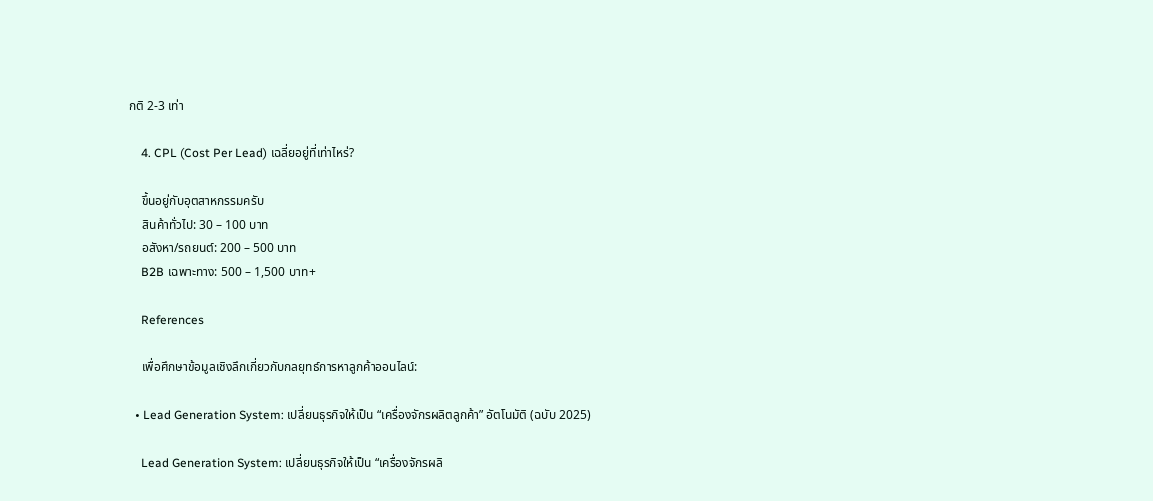กติ 2-3 เท่า

    4. CPL (Cost Per Lead) เฉลี่ยอยู่ที่เท่าไหร่?

    ขึ้นอยู่กับอุตสาหกรรมครับ
    สินค้าทั่วไป: 30 – 100 บาท
    อสังหา/รถยนต์: 200 – 500 บาท
    B2B เฉพาะทาง: 500 – 1,500 บาท+

    References

    เพื่อศึกษาข้อมูลเชิงลึกเกี่ยวกับกลยุทธ์การหาลูกค้าออนไลน์:

  • Lead Generation System: เปลี่ยนธุรกิจให้เป็น “เครื่องจักรผลิตลูกค้า” อัตโนมัติ (ฉบับ 2025)

    Lead Generation System: เปลี่ยนธุรกิจให้เป็น “เครื่องจักรผลิ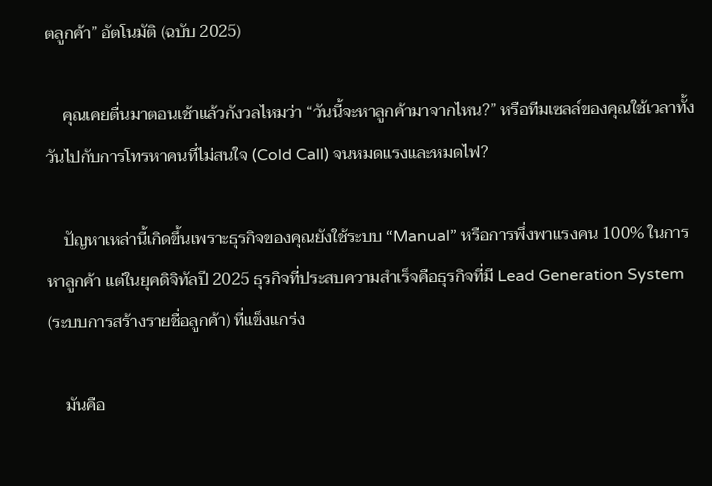ตลูกค้า” อัตโนมัติ (ฉบับ 2025)

    คุณเคยตื่นมาตอนเช้าแล้วกังวลไหมว่า “วันนี้จะหาลูกค้ามาจากไหน?” หรือทีมเซลล์ของคุณใช้เวลาทั้งวันไปกับการโทรหาคนที่ไม่สนใจ (Cold Call) จนหมดแรงและหมดไฟ?

    ปัญหาเหล่านี้เกิดขึ้นเพราะธุรกิจของคุณยังใช้ระบบ “Manual” หรือการพึ่งพาแรงคน 100% ในการหาลูกค้า แต่ในยุคดิจิทัลปี 2025 ธุรกิจที่ประสบความสำเร็จคือธุรกิจที่มี Lead Generation System (ระบบการสร้างรายชื่อลูกค้า) ที่แข็งแกร่ง

    มันคือ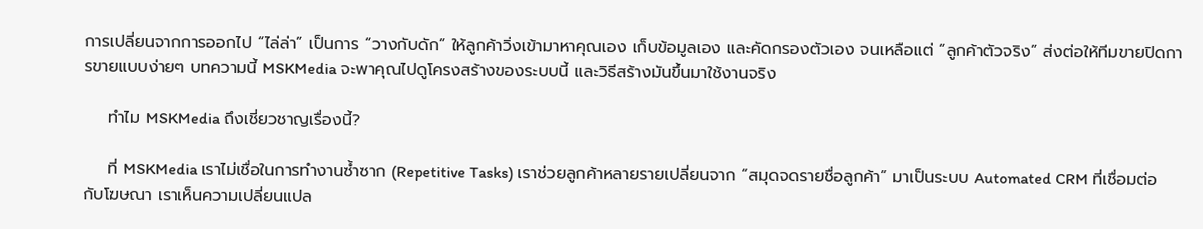การเปลี่ยนจากการออกไป “ไล่ล่า” เป็นการ “วางกับดัก” ให้ลูกค้าวิ่งเข้ามาหาคุณเอง เก็บข้อมูลเอง และคัดกรองตัวเอง จนเหลือแต่ “ลูกค้าตัวจริง” ส่งต่อให้ทีมขายปิดการขายแบบง่ายๆ บทความนี้ MSKMedia จะพาคุณไปดูโครงสร้างของระบบนี้ และวิธีสร้างมันขึ้นมาใช้งานจริง

    ทำไม MSKMedia ถึงเชี่ยวชาญเรื่องนี้?

    ที่ MSKMedia เราไม่เชื่อในการทำงานซ้ำซาก (Repetitive Tasks) เราช่วยลูกค้าหลายรายเปลี่ยนจาก “สมุดจดรายชื่อลูกค้า” มาเป็นระบบ Automated CRM ที่เชื่อมต่อกับโฆษณา เราเห็นความเปลี่ยนแปล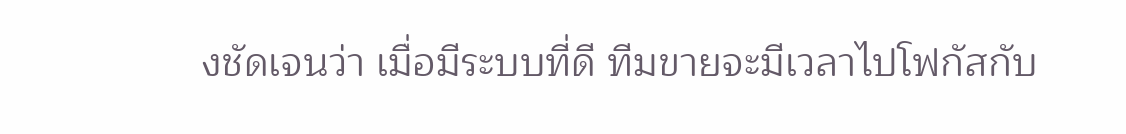งชัดเจนว่า เมื่อมีระบบที่ดี ทีมขายจะมีเวลาไปโฟกัสกับ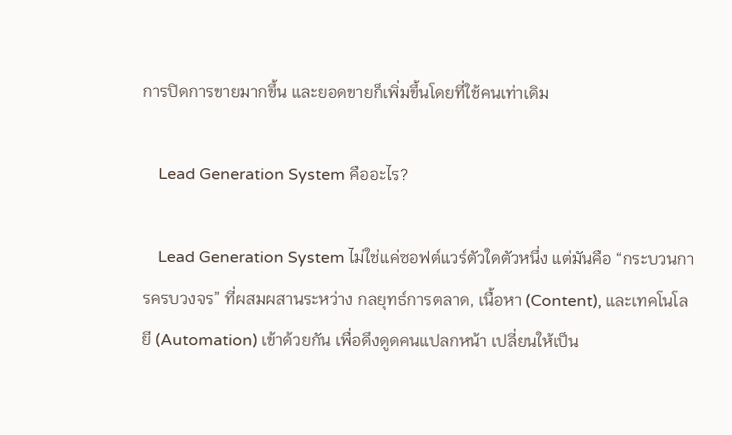การปิดการขายมากขึ้น และยอดขายก็เพิ่มขึ้นโดยที่ใช้คนเท่าเดิม

    Lead Generation System คืออะไร?

    Lead Generation System ไม่ใช่แค่ซอฟต์แวร์ตัวใดตัวหนึ่ง แต่มันคือ “กระบวนการครบวงจร” ที่ผสมผสานระหว่าง กลยุทธ์การตลาด, เนื้อหา (Content), และเทคโนโลยี (Automation) เข้าด้วยกัน เพื่อดึงดูดคนแปลกหน้า เปลี่ยนให้เป็น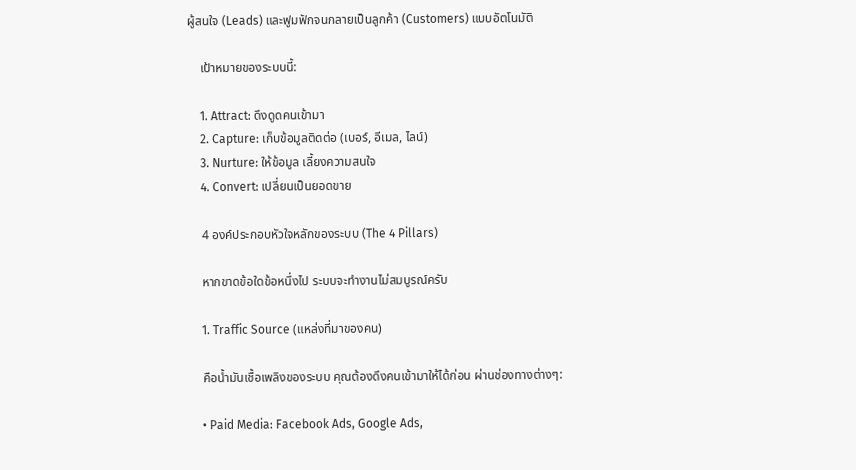ผู้สนใจ (Leads) และฟูมฟักจนกลายเป็นลูกค้า (Customers) แบบอัตโนมัติ

    เป้าหมายของระบบนี้:

    1. Attract: ดึงดูดคนเข้ามา
    2. Capture: เก็บข้อมูลติดต่อ (เบอร์, อีเมล, ไลน์)
    3. Nurture: ให้ข้อมูล เลี้ยงความสนใจ
    4. Convert: เปลี่ยนเป็นยอดขาย

    4 องค์ประกอบหัวใจหลักของระบบ (The 4 Pillars)

    หากขาดข้อใดข้อหนึ่งไป ระบบจะทำงานไม่สมบูรณ์ครับ

    1. Traffic Source (แหล่งที่มาของคน)

    คือน้ำมันเชื้อเพลิงของระบบ คุณต้องดึงคนเข้ามาให้ได้ก่อน ผ่านช่องทางต่างๆ:

    • Paid Media: Facebook Ads, Google Ads,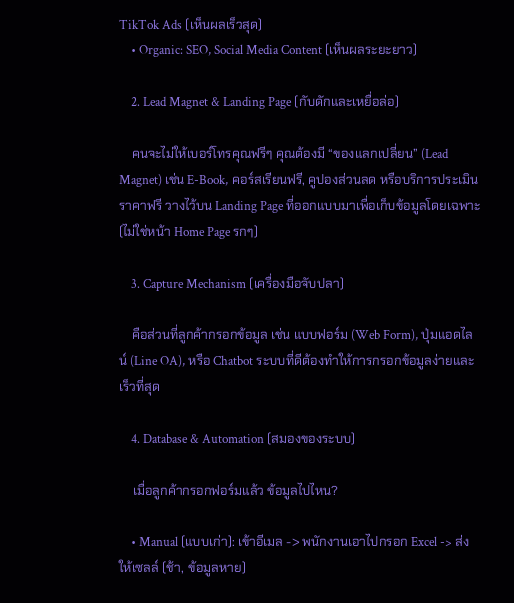TikTok Ads (เห็นผลเร็วสุด)
    • Organic: SEO, Social Media Content (เห็นผลระยะยาว)

    2. Lead Magnet & Landing Page (กับดักและเหยื่อล่อ)

    คนจะไม่ให้เบอร์โทรคุณฟรีๆ คุณต้องมี “ของแลกเปลี่ยน” (Lead Magnet) เช่น E-Book, คอร์สเรียนฟรี, คูปองส่วนลด หรือบริการประเมินราคาฟรี วางไว้บน Landing Page ที่ออกแบบมาเพื่อเก็บข้อมูลโดยเฉพาะ (ไม่ใช่หน้า Home Page รกๆ)

    3. Capture Mechanism (เครื่องมือจับปลา)

    คือส่วนที่ลูกค้ากรอกข้อมูล เช่น แบบฟอร์ม (Web Form), ปุ่มแอดไลน์ (Line OA), หรือ Chatbot ระบบที่ดีต้องทำให้การกรอกข้อมูลง่ายและเร็วที่สุด

    4. Database & Automation (สมองของระบบ)

    เมื่อลูกค้ากรอกฟอร์มแล้ว ข้อมูลไปไหน?

    • Manual (แบบเก่า): เข้าอีเมล -> พนักงานเอาไปกรอก Excel -> ส่งให้เซลล์ (ช้า, ข้อมูลหาย)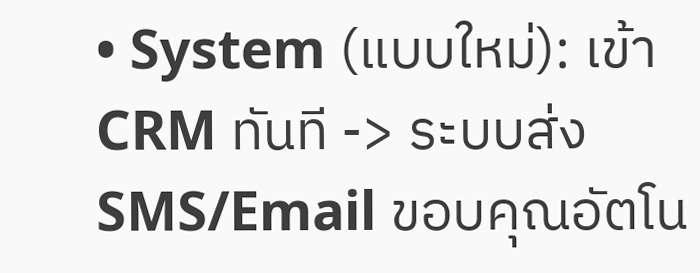• System (แบบใหม่): เข้า CRM ทันที -> ระบบส่ง SMS/Email ขอบคุณอัตโน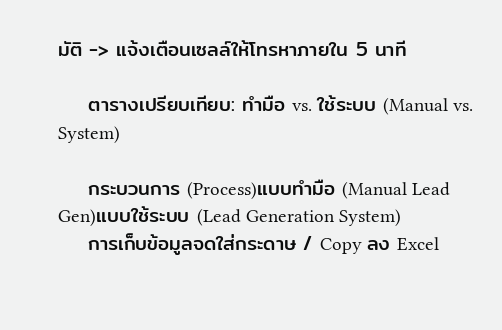มัติ -> แจ้งเตือนเซลล์ให้โทรหาภายใน 5 นาที

    ตารางเปรียบเทียบ: ทำมือ vs. ใช้ระบบ (Manual vs. System)

    กระบวนการ (Process)แบบทำมือ (Manual Lead Gen)แบบใช้ระบบ (Lead Generation System)
    การเก็บข้อมูลจดใส่กระดาษ / Copy ลง Excel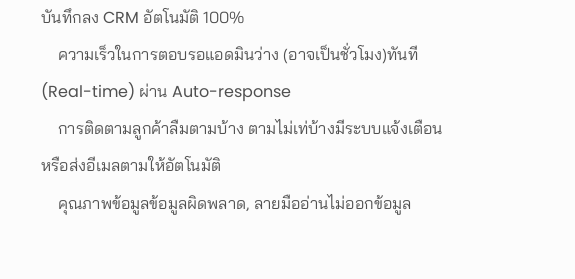บันทึกลง CRM อัตโนมัติ 100%
    ความเร็วในการตอบรอแอดมินว่าง (อาจเป็นชั่วโมง)ทันที (Real-time) ผ่าน Auto-response
    การติดตามลูกค้าลืมตามบ้าง ตามไม่เท่บ้างมีระบบแจ้งเตือน หรือส่งอีเมลตามให้อัตโนมัติ
    คุณภาพข้อมูลข้อมูลผิดพลาด, ลายมืออ่านไม่ออกข้อมูล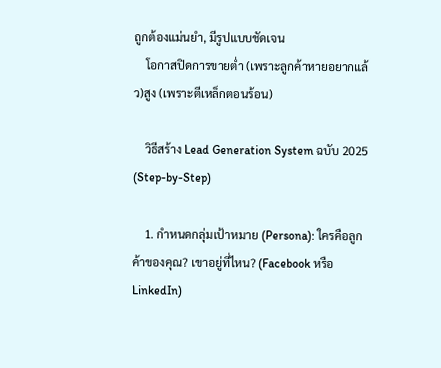ถูกต้องแม่นยำ, มีรูปแบบชัดเจน
    โอกาสปิดการขายต่ำ (เพราะลูกค้าหายอยากแล้ว)สูง (เพราะตีเหล็กตอนร้อน)

    วิธีสร้าง Lead Generation System ฉบับ 2025 (Step-by-Step)

    1. กำหนดกลุ่มเป้าหมาย (Persona): ใครคือลูกค้าของคุณ? เขาอยู่ที่ไหน? (Facebook หรือ LinkedIn)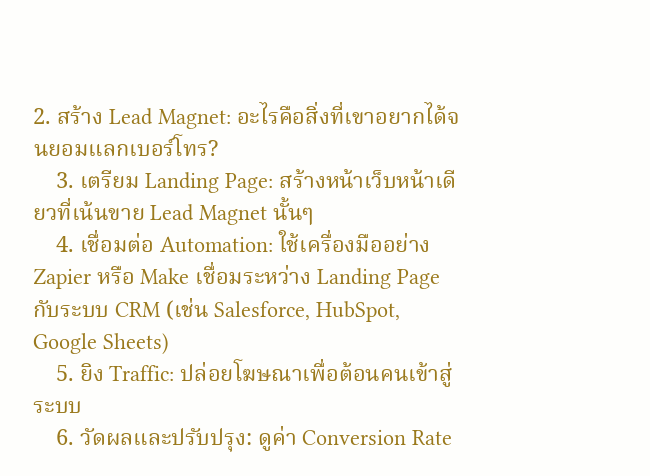2. สร้าง Lead Magnet: อะไรคือสิ่งที่เขาอยากได้จนยอมแลกเบอร์โทร?
    3. เตรียม Landing Page: สร้างหน้าเว็บหน้าเดียวที่เน้นขาย Lead Magnet นั้นๆ
    4. เชื่อมต่อ Automation: ใช้เครื่องมืออย่าง Zapier หรือ Make เชื่อมระหว่าง Landing Page กับระบบ CRM (เช่น Salesforce, HubSpot, Google Sheets)
    5. ยิง Traffic: ปล่อยโฆษณาเพื่อต้อนคนเข้าสู่ระบบ
    6. วัดผลและปรับปรุง: ดูค่า Conversion Rate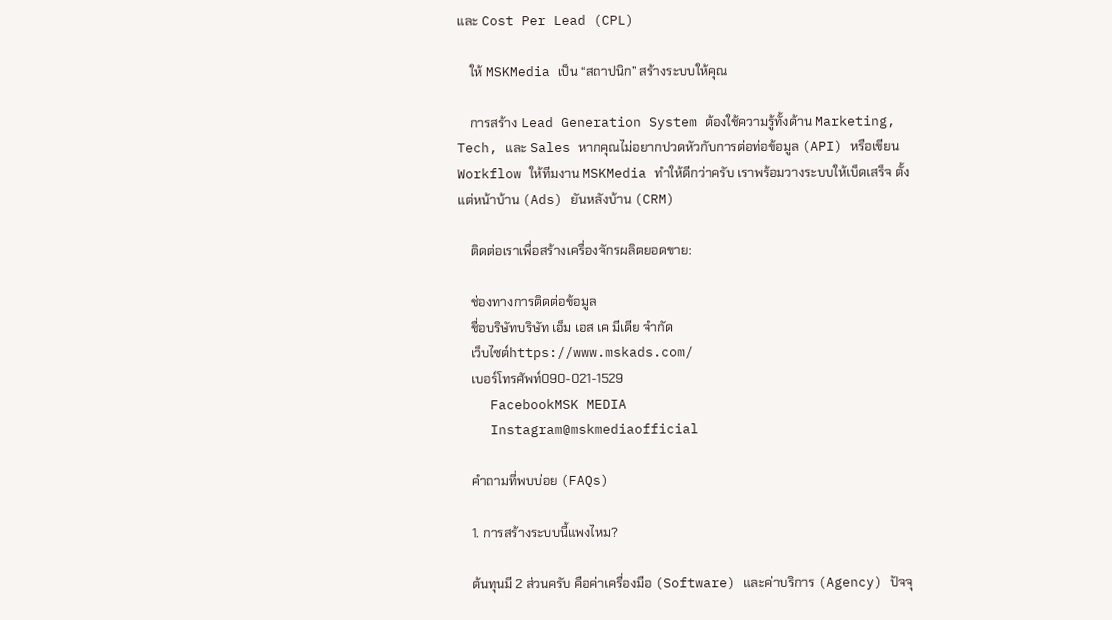และ Cost Per Lead (CPL)

    ให้ MSKMedia เป็น “สถาปนิก” สร้างระบบให้คุณ

    การสร้าง Lead Generation System ต้องใช้ความรู้ทั้งด้าน Marketing, Tech, และ Sales หากคุณไม่อยากปวดหัวกับการต่อท่อข้อมูล (API) หรือเขียน Workflow ให้ทีมงาน MSKMedia ทำให้ดีกว่าครับ เราพร้อมวางระบบให้เบ็ดเสร็จ ตั้งแต่หน้าบ้าน (Ads) ยันหลังบ้าน (CRM)

    ติดต่อเราเพื่อสร้างเครื่องจักรผลิตยอดขาย:

    ช่องทางการติดต่อข้อมูล
    ชื่อบริษัทบริษัท เอ็ม เอส เค มีเดีย จำกัด
    เว็บไซต์https://www.mskads.com/
    เบอร์โทรศัพท์090-021-1529
    FacebookMSK MEDIA
    Instagram@mskmediaofficial

    คำถามที่พบบ่อย (FAQs)

    1. การสร้างระบบนี้แพงไหม?

    ต้นทุนมี 2 ส่วนครับ คือค่าเครื่องมือ (Software) และค่าบริการ (Agency) ปัจจุ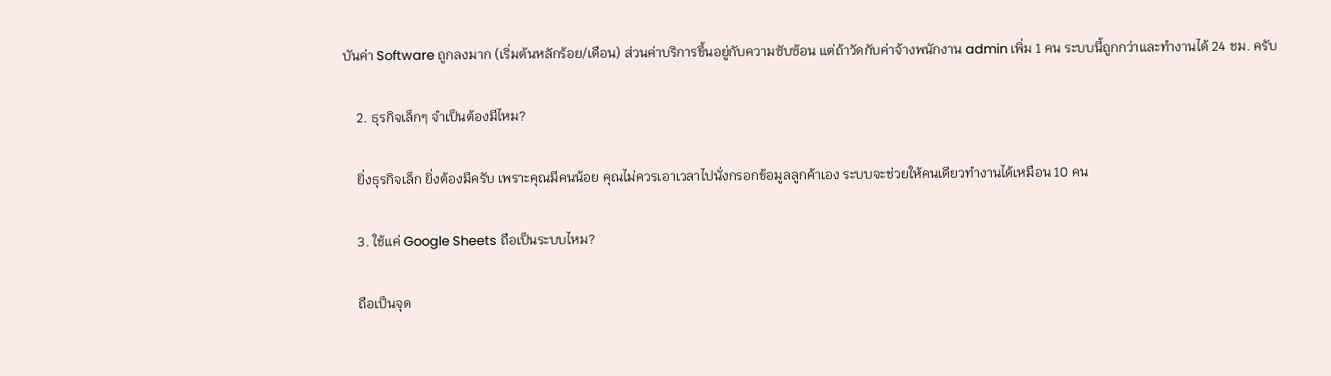บันค่า Software ถูกลงมาก (เริ่มต้นหลักร้อย/เดือน) ส่วนค่าบริการขึ้นอยู่กับความซับซ้อน แต่ถ้าวัดกับค่าจ้างพนักงาน admin เพิ่ม 1 คน ระบบนี้ถูกกว่าและทำงานได้ 24 ชม. ครับ

    2. ธุรกิจเล็กๆ จำเป็นต้องมีไหม?

    ยิ่งธุรกิจเล็ก ยิ่งต้องมีครับ เพราะคุณมีคนน้อย คุณไม่ควรเอาเวลาไปนั่งกรอกข้อมูลลูกค้าเอง ระบบจะช่วยให้คนเดียวทำงานได้เหมือน 10 คน

    3. ใช้แค่ Google Sheets ถือเป็นระบบไหม?

    ถือเป็นจุด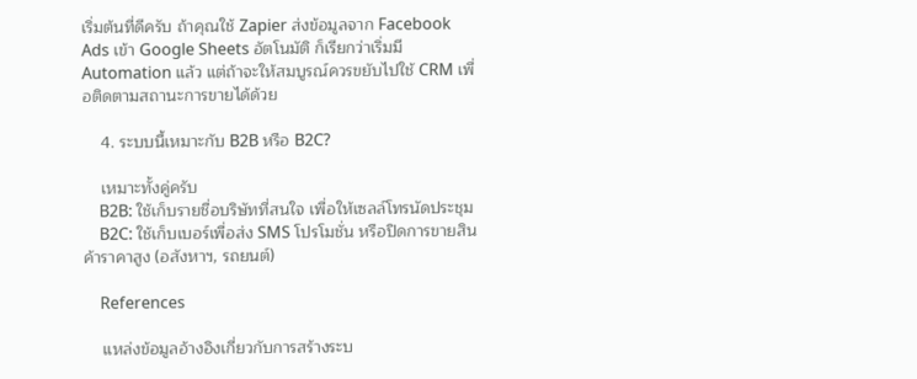เริ่มต้นที่ดีครับ ถ้าคุณใช้ Zapier ส่งข้อมูลจาก Facebook Ads เข้า Google Sheets อัตโนมัติ ก็เรียกว่าเริ่มมี Automation แล้ว แต่ถ้าจะให้สมบูรณ์ควรขยับไปใช้ CRM เพื่อติดตามสถานะการขายได้ด้วย

    4. ระบบนี้เหมาะกับ B2B หรือ B2C?

    เหมาะทั้งคู่ครับ
    B2B: ใช้เก็บรายชื่อบริษัทที่สนใจ เพื่อให้เซลล์โทรนัดประชุม
    B2C: ใช้เก็บเบอร์เพื่อส่ง SMS โปรโมชั่น หรือปิดการขายสินค้าราคาสูง (อสังหาฯ, รถยนต์)

    References

    แหล่งข้อมูลอ้างอิงเกี่ยวกับการสร้างระบ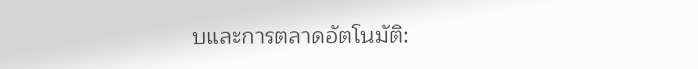บและการตลาดอัตโนมัติ: